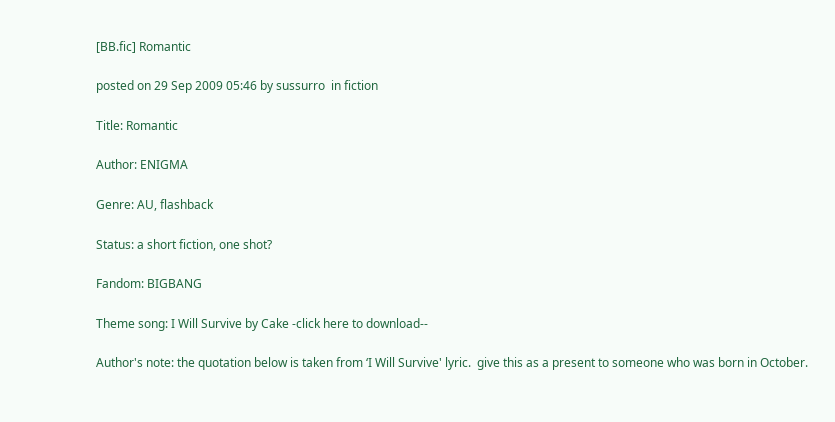[BB.fic] Romantic

posted on 29 Sep 2009 05:46 by sussurro  in fiction

Title: Romantic

Author: ENIGMA

Genre: AU, flashback

Status: a short fiction, one shot?

Fandom: BIGBANG

Theme song: I Will Survive by Cake -click here to download--

Author's note: the quotation below is taken from ‘I Will Survive' lyric.  give this as a present to someone who was born in October.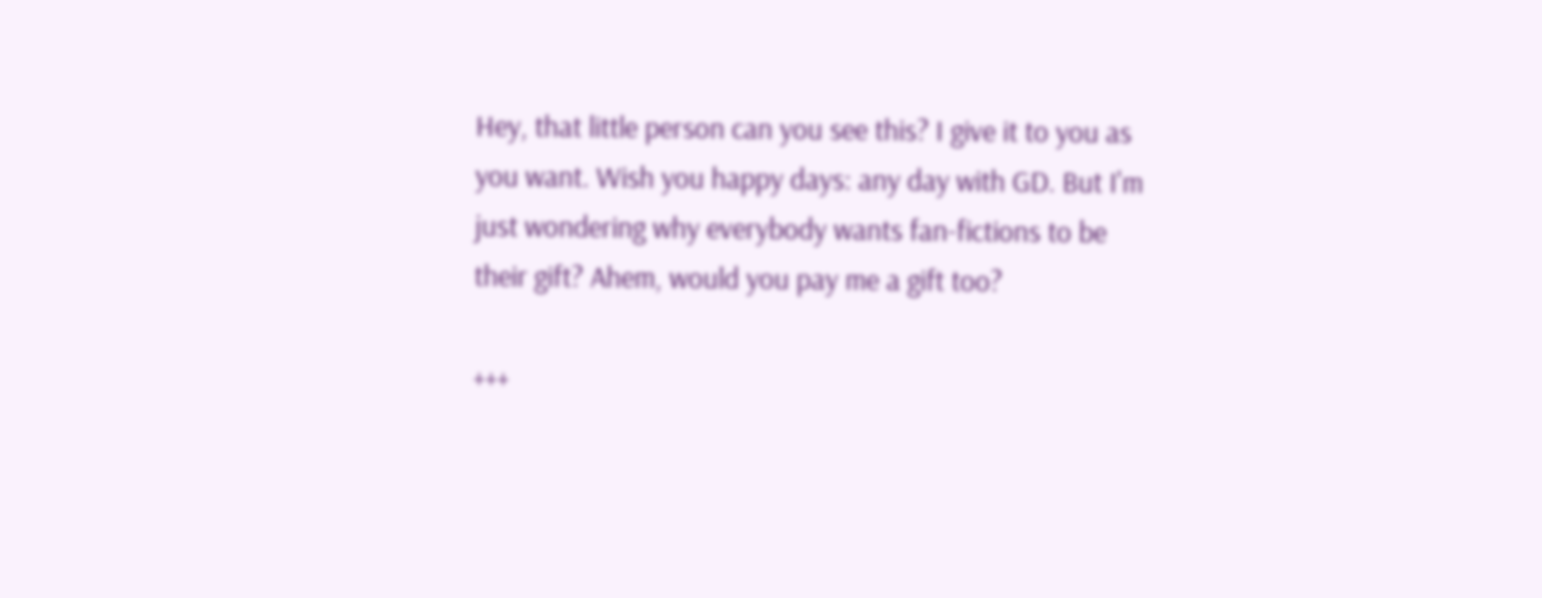Hey, that little person can you see this? I give it to you as you want. Wish you happy days: any day with GD. But I'm just wondering why everybody wants fan-fictions to be their gift? Ahem, would you pay me a gift too?

+++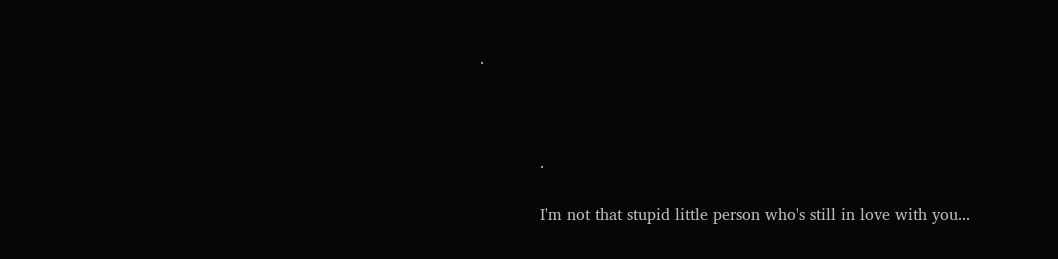.



            .

            I'm not that stupid little person who's still in love with you...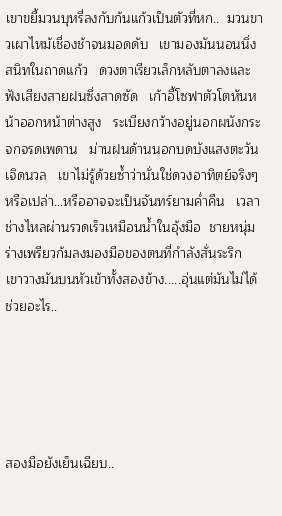เขาขยี้มวนบุหรี่ลงกับก้นแก้วเป็นตัวที่หก..  มวนขาวเผาไหม้เชื่องช้าจนมอดดับ   เขามองมันนอนนิ่งสนิทในถาดแก้ว   ดวงตาเรียวเล็กหลับตาลงและฟังเสียงสายฝนซึ่งสาดซัด   เก้าอี้โซฟาตัวโตหันหน้าออกหน้าต่างสูง   ระเบียงกว้างอยู่นอกผนังกระจกจรดเพดาน   ม่านฝนด้านนอกบดบังแสงตะวันเจิดนวล   เขาไม่รู้ด้วยซ้ำว่านั่นใช่ดวงอาทิตย์จริงๆหรือเปล่า...หรืออาจจะเป็นจันทร์ยามค่ำคืน   เวลาช่างไหลผ่านรวดเร็วเหมือนน้ำในอุ้งมือ  ชายหนุ่มร่างเพรียวก้มลงมองมือของตนที่กำลังสั่นระริก   เขาวางมันบนหัวเข้าทั้งสองข้าง.....อุ่นแต่มันไม่ได้ช่วยอะไร..





สองมือยังเย็นเฉียบ..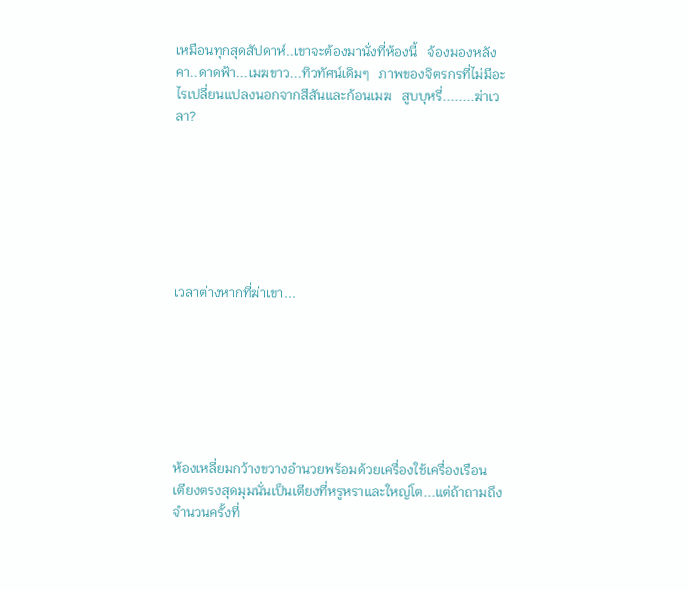เหมือนทุกสุดสัปดาห์..เขาจะต้องมานั่งที่ห้องนี้   จ้องมองหลังคา..ดาดฟ้า...เมฆขาว...ทิวทัศน์เดิมๆ   ภาพของจิตรกรที่ไม่มีอะไรเปลี่ยนแปลงนอกจากสีสันและก้อนเมฆ   สูบบุหรี่........ฆ่าเวลา?







เวลาต่างหากที่ฆ่าเขา...







ห้องเหลี่ยมกว้างขวางอำนวยพร้อมด้วยเครื่องใช้เครื่องเรือน   เตียงตรงสุดมุมนั่นเป็นเตียงที่หรูหราและใหญ่โต...แต่ถ้าถามถึงจำนวนครั้งที่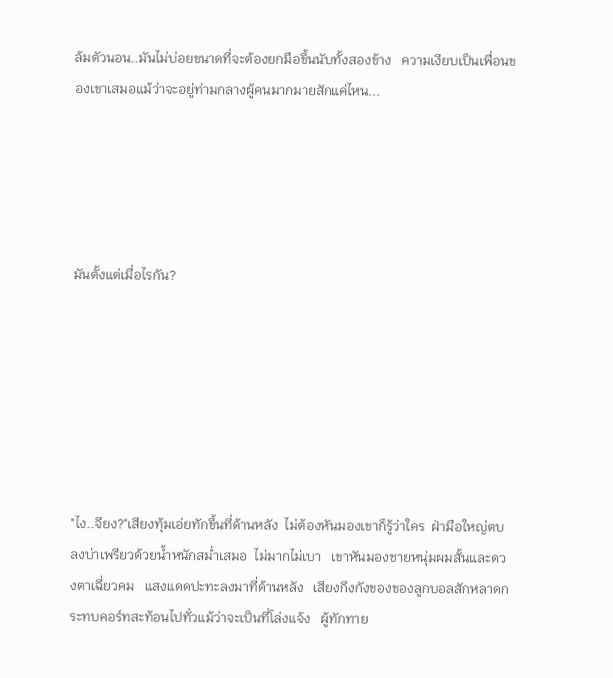ล้มตัวนอน..มันไม่บ่อยขนาดที่จะต้องยกมือขึ้นนับทั้งสองข้าง   ความเงียบเป็นเพื่อนของเขาเสมอแม้ว่าจะอยู่ท่ามกลางผู้คนมากมายสักแค่ไหน...





มันตั้งแต่เมื่อไรกัน?







"ไง..จียง?"เสียงทุ้มเอ่ยทักขึ้นที่ด้านหลัง  ไม่ต้องหันมองเขาก็รู้ว่าใคร  ฝ่ามือใหญ่ตบลงบ่าเพรียวด้วยน้ำหนักสม่ำเสมอ  ไม่มากไม่เบา   เขาหันมองชายหนุ่มผมสั้นและดวงตาเฉี่ยวคม   แสงแดดปะทะลงมาที่ด้านหลัง   เสียงกึงกังของของลูกบอลสักหลาดกระทบคอร์ทสะท้อนไปทั่วแม้ว่าจะเป็นที่โล่งแจ้ง   ผู้ทักทาย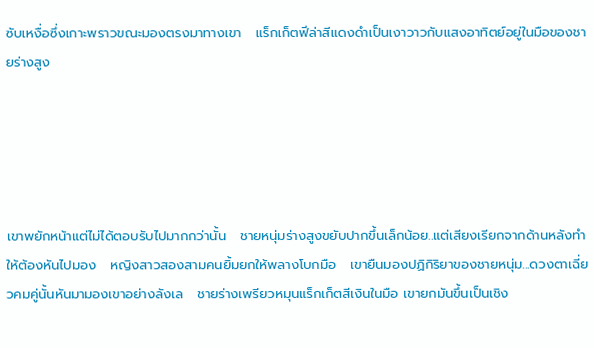ซับเหงื่อซึ่งเกาะพราวขณะมองตรงมาทางเขา   แร็กเก็ตฟีล่าสีแดงดำเป็นเงาวาวกับแสงอาทิตย์อยู่ในมือของชายร่างสูง





เขาพยักหน้าแต่ไม่ได้ตอบรับไปมากกว่านั้น   ชายหนุ่มร่างสูงขยับปากขึ้นเล็กน้อย..แต่เสียงเรียกจากด้านหลังทำให้ต้องหันไปมอง   หญิงสาวสองสามคนยิ้มยกให้พลางโบกมือ   เขายืนมองปฏิกิริยาของชายหนุ่ม...ดวงตาเฉี่ยวคมคู่นั้นหันมามองเขาอย่างลังเล   ชายร่างเพรียวหมุนแร็กเก็ตสีเงินในมือ เขายกมันขึ้นเป็นเชิง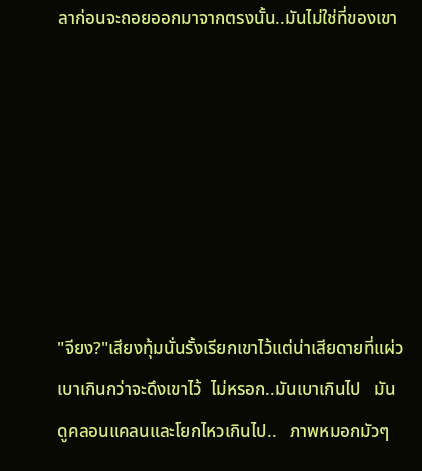ลาก่อนจะถอยออกมาจากตรงนั้น..มันไม่ใช่ที่ของเขา







"จียง?"เสียงทุ้มนั่นรั้งเรียกเขาไว้แต่น่าเสียดายที่แผ่วเบาเกินกว่าจะดึงเขาไว้  ไม่หรอก..มันเบาเกินไป   มันดูคลอนแคลนและโยกไหวเกินไป..   ภาพหมอกมัวๆ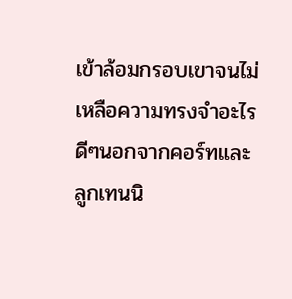เข้าล้อมกรอบเขาจนไม่เหลือความทรงจำอะไรดีๆนอกจากคอร์ทและลูกเทนนิ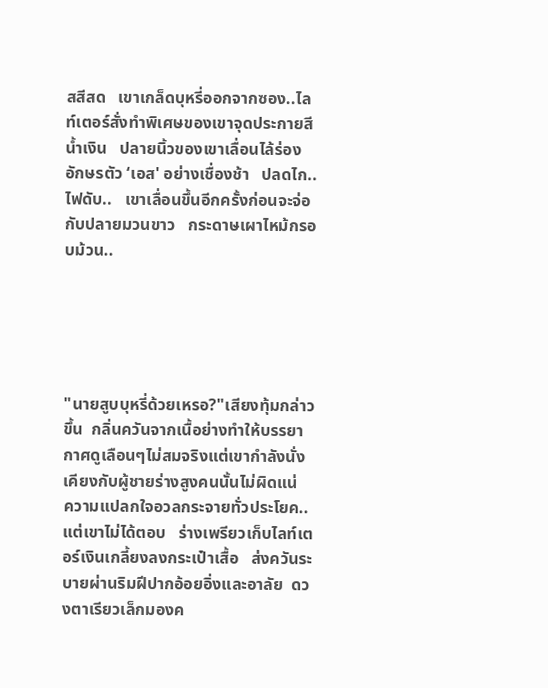สสีสด   เขาเกล็ดบุหรี่ออกจากซอง..ไลท์เตอร์สั่งทำพิเศษของเขาจุดประกายสีน้ำเงิน   ปลายนิ้วของเขาเลื่อนไล้ร่องอักษรตัว ‘เอส' อย่างเชื่องช้า   ปลดไก..ไฟดับ..   เขาเลื่อนขึ้นอีกครั้งก่อนจะจ่อกับปลายมวนขาว   กระดาษเผาไหม้กรอบม้วน..





"นายสูบบุหรี่ด้วยเหรอ?"เสียงทุ้มกล่าวขึ้น  กลิ่นควันจากเนื้อย่างทำให้บรรยากาศดูเลือนๆไม่สมจริงแต่เขากำลังนั่งเคียงกับผู้ชายร่างสูงคนนั้นไม่ผิดแน่   ความแปลกใจอวลกระจายทั่วประโยค..แต่เขาไม่ได้ตอบ   ร่างเพรียวเก็บไลท์เตอร์เงินเกลี้ยงลงกระเป๋าเสื้อ   ส่งควันระบายผ่านริมฝีปากอ้อยอิ่งและอาลัย  ดวงตาเรียวเล็กมองค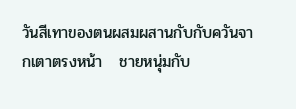วันสีเทาของตนผสมผสานกับกับควันจากเตาตรงหน้า   ชายหนุ่มกับ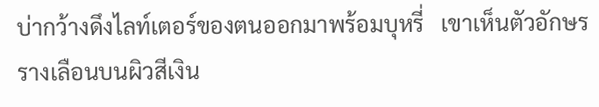บ่ากว้างดึงไลท์เตอร์ของตนออกมาพร้อมบุหรี่   เขาเห็นตัวอักษรรางเลือนบนผิวสีเงิน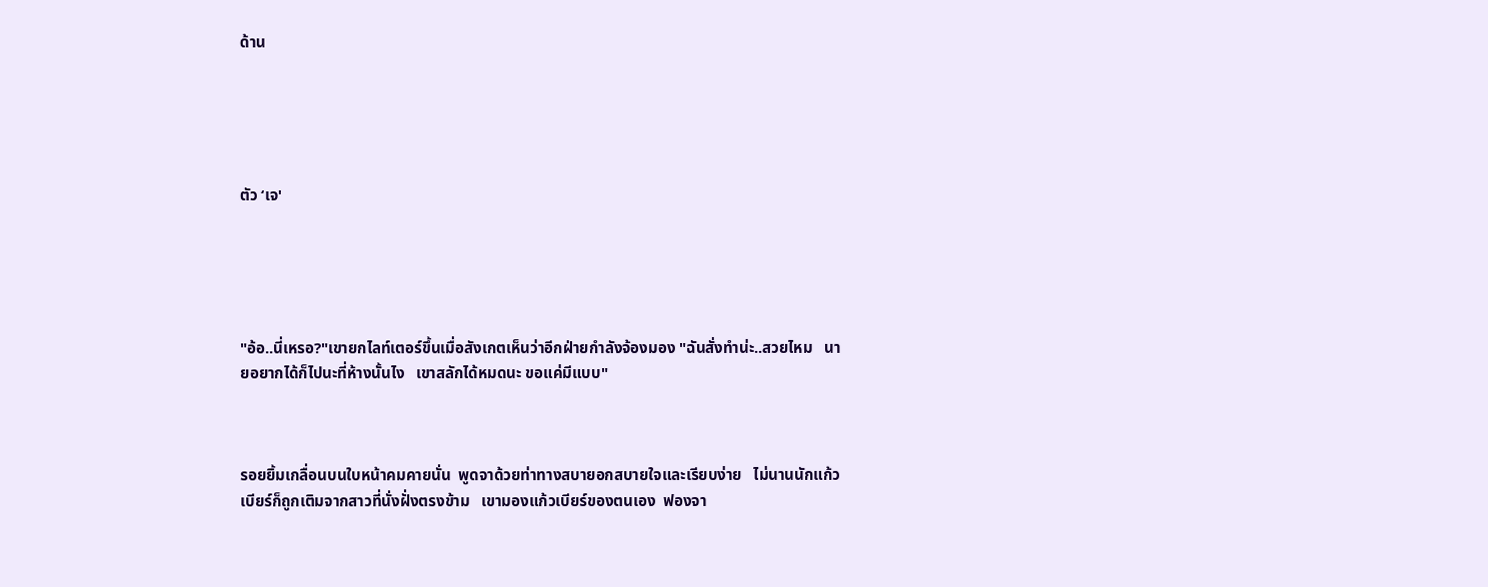ด้าน





ตัว ‘เจ'





"อ้อ..นี่เหรอ?"เขายกไลท์เตอร์ขึ้นเมื่อสังเกตเห็นว่าอีกฝ่ายกำลังจ้องมอง "ฉันสั่งทำน่ะ..สวยไหม   นายอยากได้ก็ไปนะที่ห้างนั้นไง   เขาสลักได้หมดนะ ขอแค่มีแบบ"



รอยยิ้มเกลื่อนบนใบหน้าคมคายนั่น  พูดจาด้วยท่าทางสบายอกสบายใจและเรียบง่าย   ไม่นานนักแก้วเบียร์ก็ถูกเติมจากสาวที่นั่งฝั่งตรงข้าม   เขามองแก้วเบียร์ของตนเอง  ฟองจา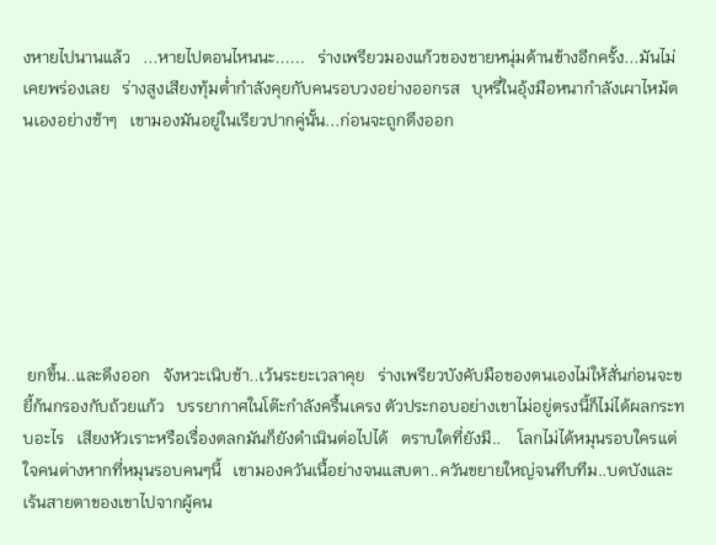งหายไปนานแล้ว   ...หายไปตอนไหนนะ......   ร่างเพรียวมองแก้วของชายหนุ่มด้านข้างอีกครั้ง...มันไม่เคยพร่องเลย   ร่างสูงเสียงทุ้มต่ำกำลังคุยกับคนรอบวงอย่างออกรส   บุหรี่ในอุ้งมือหนากำลังเผาไหม้ตนเองอย่างช้าๆ   เขามองมันอยู่ในเรียวปากคู่นั้น...ก่อนจะถูกดึงออก







 ยกขึ้น..และดึงออก   จังหวะเนิบช้า..เว้นระยะเวลาคุย   ร่างเพรียวบังคับมือของตนเองไม่ให้สั่นก่อนจะขยี้ก้นกรองกับถ้วยแก้ว   บรรยากาศในโต๊ะกำลังครื้นเครง ตัวประกอบอย่างเขาไม่อยู่ตรงนี้ก็ไม่ได้ผลกระทบอะไร   เสียงหัวเราะหรือเรื่องตลกมันก็ยังดำเนินต่อไปได้   ตราบใดที่ยังมี..    โลกไม่ได้หมุนรอบใครแต่ใจคนต่างหากที่หมุนรอบคนๆนี้   เขามองควันเนื้อย่างจนแสบตา..ควันขยายใหญ่จนทึบทึม..บดบังและเร้นสายตาของเขาไปจากผู้คน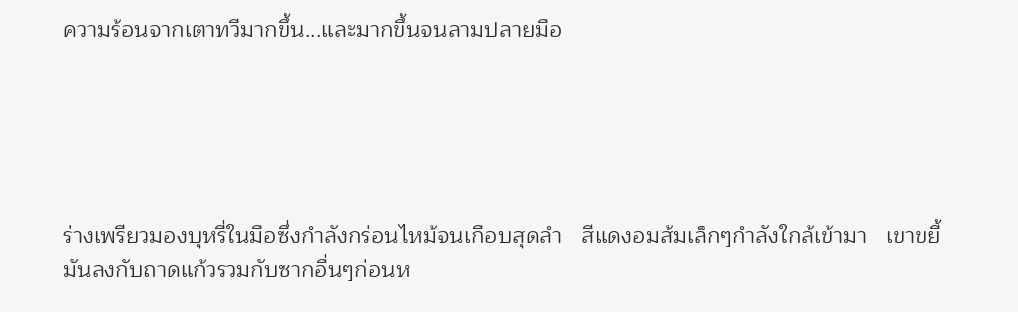ความร้อนจากเตาทวีมากขึ้น...และมากขึ้นจนลามปลายมือ





ร่างเพรียวมองบุหรี่ในมือซึ่งกำลังกร่อนไหม้จนเกือบสุดลำ   สีแดงอมส้มเล็กๆกำลังใกล้เข้ามา   เขาขยี้มันลงกับถาดแก้วรวมกับซากอื่นๆก่อนห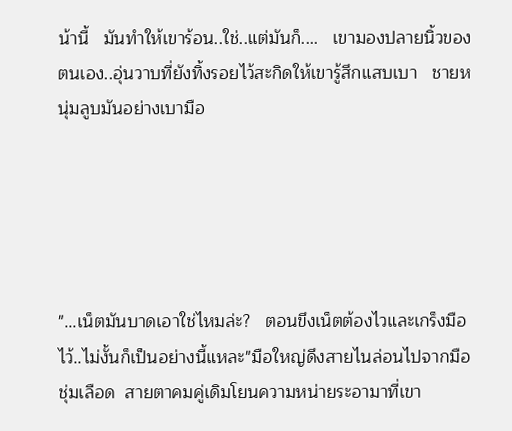น้านี้   มันทำให้เขาร้อน..ใช่..แต่มันก็....   เขามองปลายนิ้วของตนเอง..อุ่นวาบที่ยังทิ้งรอยไว้สะกิดให้เขารู้สึกแสบเบา   ชายหนุ่มลูบมันอย่างเบามือ





"...เน็ตมันบาดเอาใช่ไหมล่ะ?   ตอนขึงเน็ตต้องไวและเกร็งมือไว้..ไม่งั้นก็เป็นอย่างนี้แหละ"มือใหญ่ดึงสายไนล่อนไปจากมือชุ่มเลือด  สายตาคมคู่เดิมโยนความหน่ายระอามาที่เขา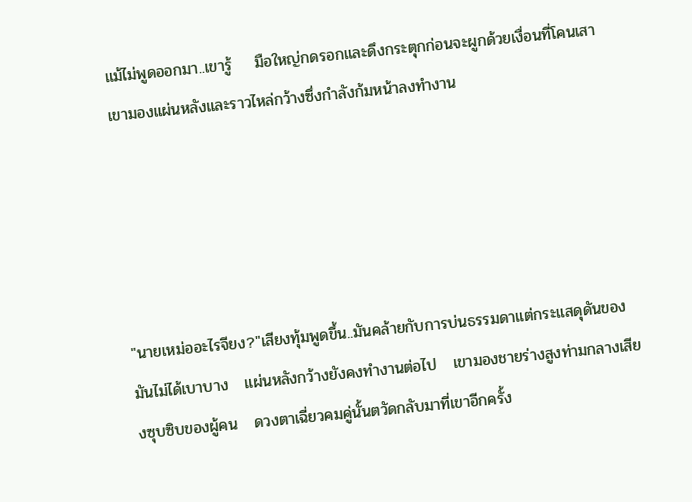แม้ไม่พูดออกมา..เขารู้    มือใหญ่กดรอกและดึงกระตุกก่อนจะผูกด้วยเงื่อนที่โคนเสา   เขามองแผ่นหลังและราวไหล่กว้างซึ่งกำลังก้มหน้าลงทำงาน





"นายเหม่ออะไรจียง?"เสียงทุ้มพูดขึ้น..มันคล้ายกับการบ่นธรรมดาแต่กระแสดุดันของมันไม่ได้เบาบาง   แผ่นหลังกว้างยังคงทำงานต่อไป   เขามองชายร่างสูงท่ามกลางเสียงซุบซิบของผู้คน   ดวงตาเฉี่ยวคมคู่นั้นตวัดกลับมาที่เขาอีกครั้ง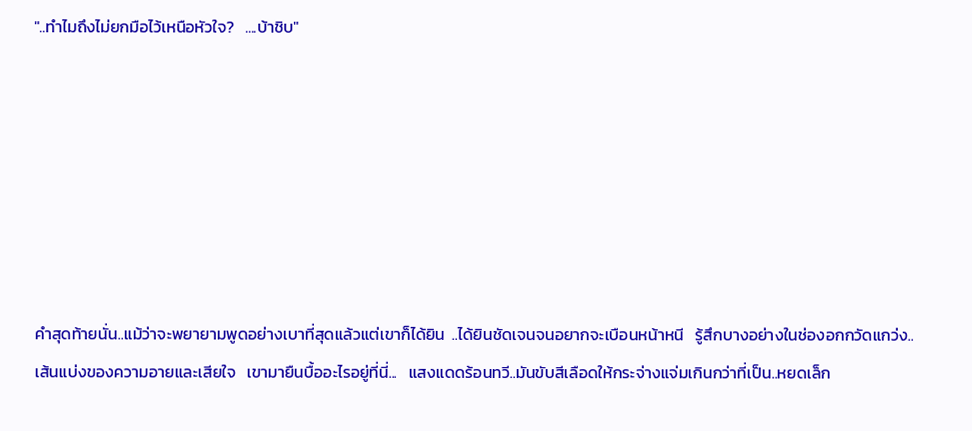"..ทำไมถึงไม่ยกมือไว้เหนือหัวใจ?   ....บ้าชิบ"







คำสุดท้ายนั่น..แม้ว่าจะพยายามพูดอย่างเบาที่สุดแล้วแต่เขาก็ได้ยิน  ..ได้ยินชัดเจนจนอยากจะเบือนหน้าหนี   รู้สึกบางอย่างในช่องอกกวัดแกว่ง..เส้นแบ่งของความอายและเสียใจ   เขามายืนบื้ออะไรอยู่ที่นี่...   แสงแดดร้อนทวี..มันขับสีเลือดให้กระจ่างแจ่มเกินกว่าที่เป็น..หยดเล็ก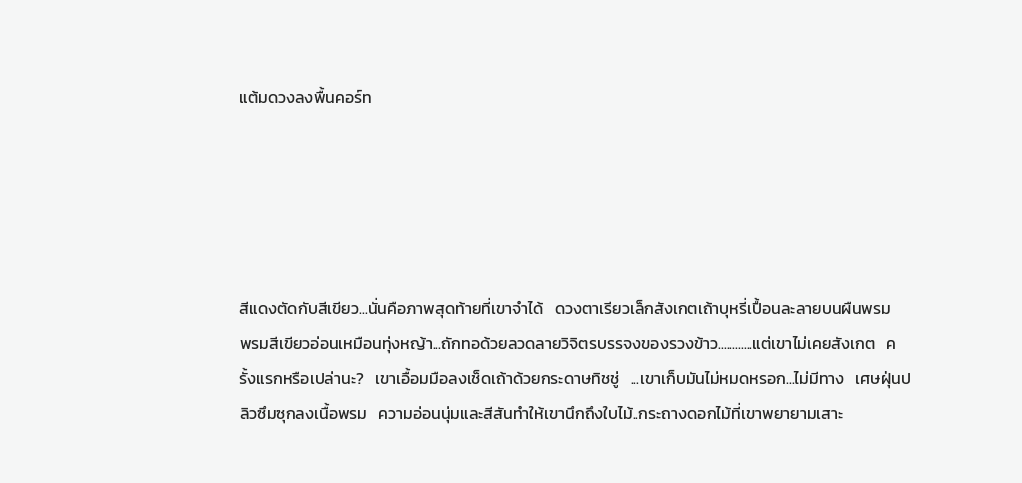แต้มดวงลงพื้นคอร์ท





สีแดงตัดกับสีเขียว...นั่นคือภาพสุดท้ายที่เขาจำได้   ดวงตาเรียวเล็กสังเกตเถ้าบุหรี่เปื้อนละลายบนผืนพรม   พรมสีเขียวอ่อนเหมือนทุ่งหญ้า...ถักทอด้วยลวดลายวิจิตรบรรจงของรวงข้าว............แต่เขาไม่เคยสังเกต   ครั้งแรกหรือเปล่านะ?   เขาเอื้อมมือลงเช็ดเถ้าด้วยกระดาษทิชชู่   ...เขาเก็บมันไม่หมดหรอก...ไม่มีทาง   เศษฝุ่นปลิวซึมซุกลงเนื้อพรม   ความอ่อนนุ่มและสีสันทำให้เขานึกถึงใบไม้..กระถางดอกไม้ที่เขาพยายามเสาะ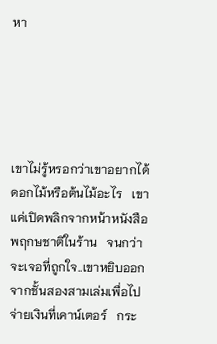หา





เขาไม่รู้หรอกว่าเขาอยากได้ดอกไม้หรือต้นไม้อะไร   เขาแค่เปิดพลิกจากหน้าหนังสือพฤกษชาติในร้าน   จนกว่าจะเจอที่ถูกใจ..เขาหยิบออกจากชั้นสองสามเล่มเพื่อไปจ่ายเงินที่เคาน์เตอร์   กระ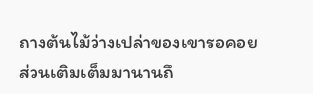ถางต้นไม้ว่างเปล่าของเขารอคอยส่วนเติมเต็มมานานถึ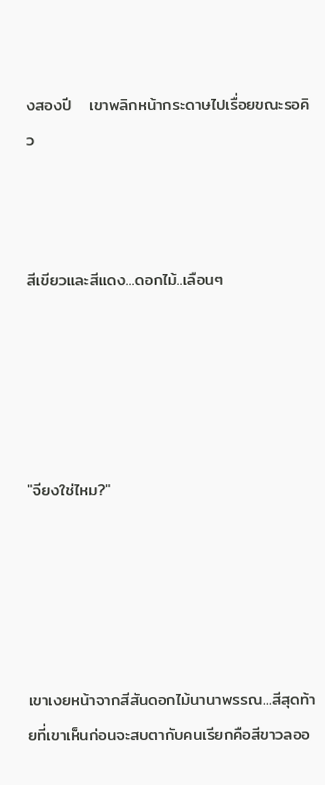งสองปี   เขาพลิกหน้ากระดาษไปเรื่อยขณะรอคิว



สีเขียวและสีแดง...ดอกไม้..เลือนๆ





"จียงใช่ไหม?"





เขาเงยหน้าจากสีสันดอกไม้นานาพรรณ...สีสุดท้ายที่เขาเห็นก่อนจะสบตากับคนเรียกคือสีขาวลออ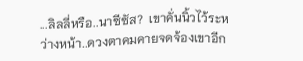...ลิลลี่หรือ..นาซีซัส?  เขาคั่นนิ้วไว้ระหว่างหน้า..ดวงตาคมคายจดจ้องเขาอีก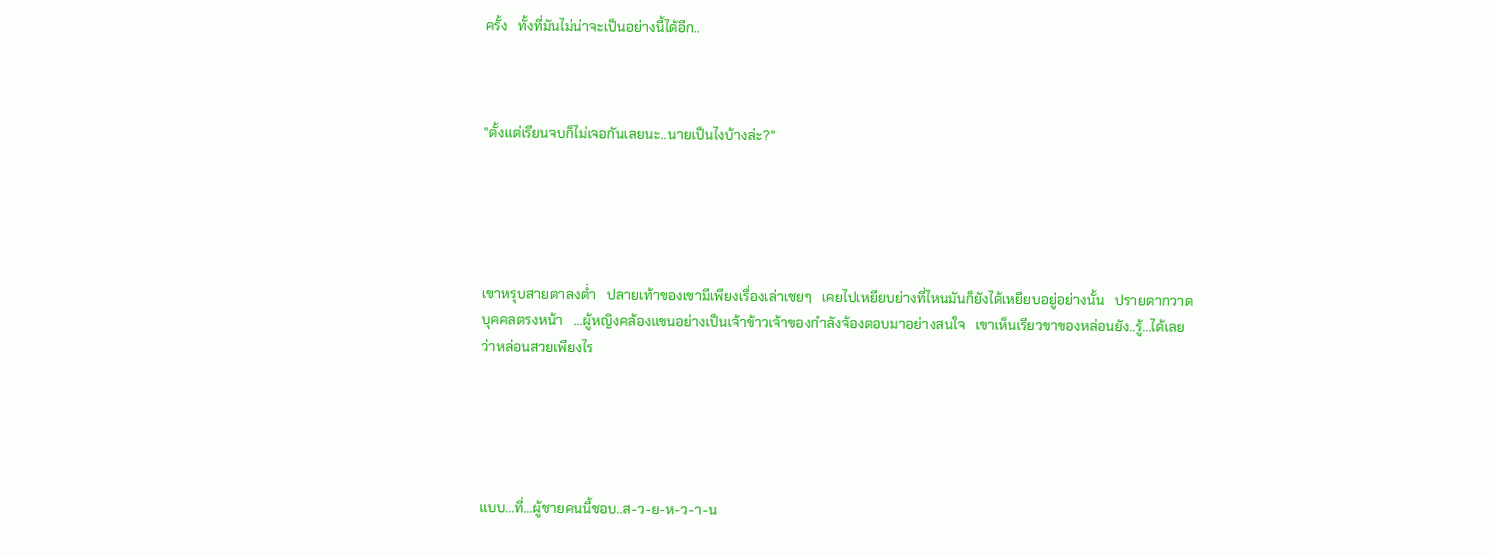ครั้ง   ทั้งที่มันไม่น่าจะเป็นอย่างนี้ได้อีก..



"ตั้งแต่เรียนจบก็ไม่เจอกันเลยนะ..นายเป็นไงบ้างล่ะ?"





เขาหรุบสายตาลงต่ำ   ปลายเท้าของเขามีเพียงเรื่องเล่าเชยๆ   เคยไปเหยียบย่างที่ไหนมันก็ยังได้เหยียบอยู่อย่างนั้น   ปรายตากวาดบุคคลตรงหน้า   ...ผู้หญิงคล้องแขนอย่างเป็นเจ้าข้าวเจ้าของกำลังจ้องตอบมาอย่างสนใจ   เขาเห็นเรียวขาของหล่อนยัง..รู้...ได้เลยว่าหล่อนสวยเพียงไร





แบบ...ที่...ผู้ชายคนนี้ชอบ..ส-ว-ย-ห-ว-า-น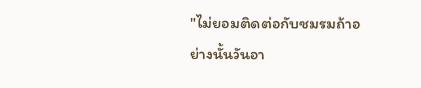"ไม่ยอมติดต่อกับชมรมถ้าอย่างนั้นวันอา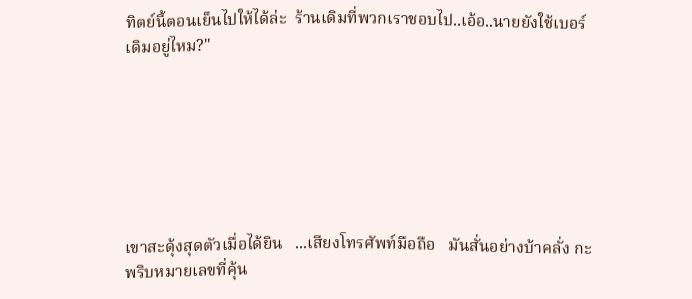ทิตย์นี้ตอนเย็นไปให้ได้ล่ะ  ร้านเดิมที่พวกเราชอบไป..เอ้อ..นายยังใช้เบอร์เดิมอยู่ไหม?"







เขาสะดุ้งสุดตัวเมื่อได้ยิน   ...เสียงโทรศัพท์มือถือ   มันสั่นอย่างบ้าคลั่ง กะพริบหมายเลขที่คุ้น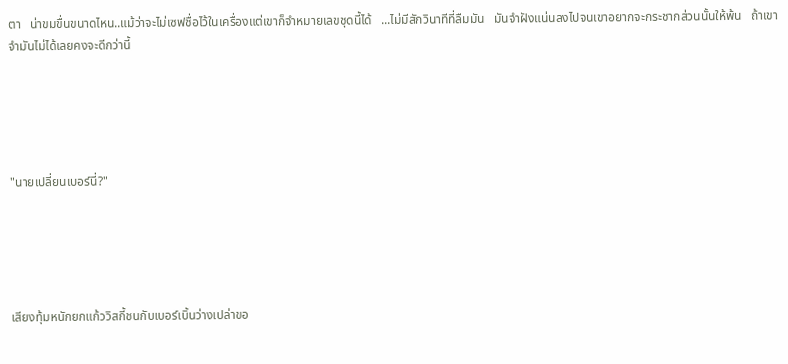ตา   น่าขมขื่นขนาดไหน..แม้ว่าจะไม่เซฟชื่อไว้ในเครื่องแต่เขาก็จำหมายเลขชุดนี้ได้   ...ไม่มีสักวินาทีที่ลืมมัน   มันจำฝังแน่นลงไปจนเขาอยากจะกระชากส่วนนั้นให้พ้น   ถ้าเขาจำมันไม่ได้เลยคงจะดีกว่านี้





"นายเปลี่ยนเบอร์นี่?"





เสียงทุ้มหนักยกแก้ววิสกี้ชนกับเบอร์เบิ้นว่างเปล่าขอ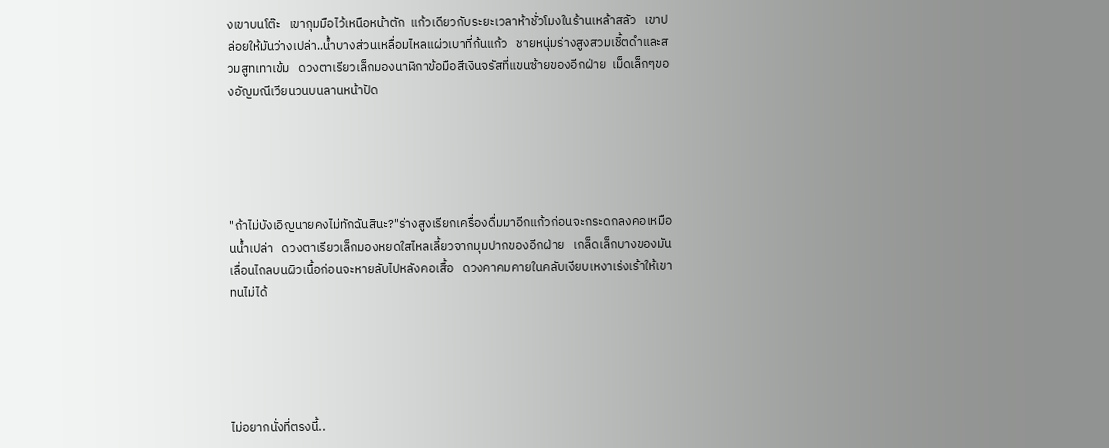งเขาบนโต๊ะ   เขากุมมือไว้เหนือหน้าตัก  แก้วเดียวกับระยะเวลาห้าชั่วโมงในร้านเหล้าสลัว   เขาปล่อยให้มันว่างเปล่า..น้ำบางส่วนเหลื่อมไหลแผ่วเบาที่ก้นแก้ว   ชายหนุ่มร่างสูงสวมเชิ้ตดำและสวมสูทเทาเข้ม   ดวงตาเรียวเล็กมองนาฬิกาข้อมือสีเงินจรัสที่แขนซ้ายของอีกฝ่าย  เม็ดเล็กๆของอัญมณีเวียนวนบนลานหน้าปัด





"ถ้าไม่บังเอิญนายคงไม่ทักฉันสินะ?"ร่างสูงเรียกเครื่องดื่มมาอีกแก้วก่อนจะกระดกลงคอเหมือนน้ำเปล่า   ดวงตาเรียวเล็กมองหยดใสไหลเลี้ยวจากมุมปากของอีกฝ่าย   เกล็ดเล็กบางของมันเลื่อนไถลบนผิวเนื้อก่อนจะหายลับไปหลังคอเสื้อ   ดวงคาคมคายในคลับเงียบเหงาเร่งเร้าให้เขาทนไม่ได้





ไม่อยากนั่งที่ตรงนี้..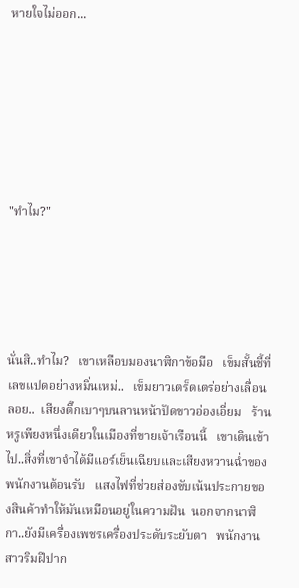หายใจไม่ออก...







"ทำไม?"





นั่นสิ..ทำไม?   เขาเหลือบมองนาฬิกาข้อมือ   เข็มสั้นชี้ที่เลขแปดอย่างหมิ่นเหม่..   เข็มยาวเตร็ดเตร่อย่างเลื่อนลอย..  เสียงติ๊กเบาๆบนลานหน้าปัดขาวอ่องเอี่ยม   ร้านหรูเพียงหนึ่งเดียวในเมืองที่ขายเจ้าเรือนนี้   เขาเดินเข้าไป..สิ่งที่เขาจำได้มีแอร์เย็นเฉียบและเสียงหวานฉ่ำของพนักงานต้อนรับ   แสงไฟที่ช่วยส่องขับเน้นประกายของสินค้าทำให้มันเหมือนอยู่ในความฝัน  นอกจากนาฬิกา..ยังมีเครื่องเพชรเครื่องประดับระยับตา   พนักงานสาวริมฝีปาก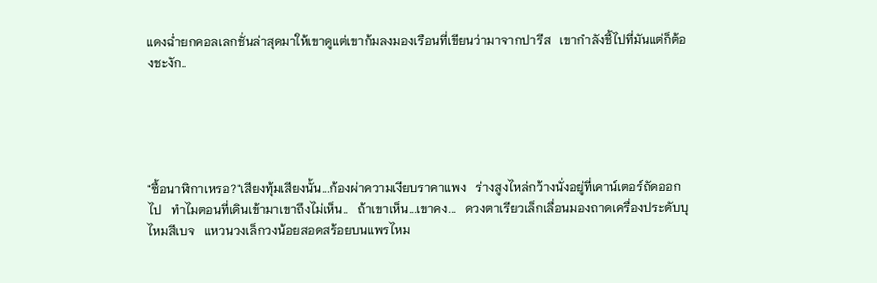แดงฉ่ำยกคอลเลกชั่นล่าสุดมาให้เขาดูแต่เขาก้มลงมองเรือนที่เขียนว่ามาจากปารีส   เขากำลังชี้ไปที่มันแต่ก็ต้องชะงัก..





"ซื้อนาฬิกาเหรอ?"เสียงทุ้มเสียงนั้น...ก้องผ่าความเงียบราคาแพง   ร่างสูงไหล่กว้างนั่งอยู่ที่เคาน์เตอร์ถัดออกไป   ทำไมตอนที่เดินเข้ามาเขาถึงไม่เห็น..   ถ้าเขาเห็น...เขาคง...   ดวงตาเรียวเล็กเลื่อนมองถาดเครื่องประดับบุไหมสีเบจ   แหวนวงเล็กวงน้อยสอดสร้อยบนแพรไหม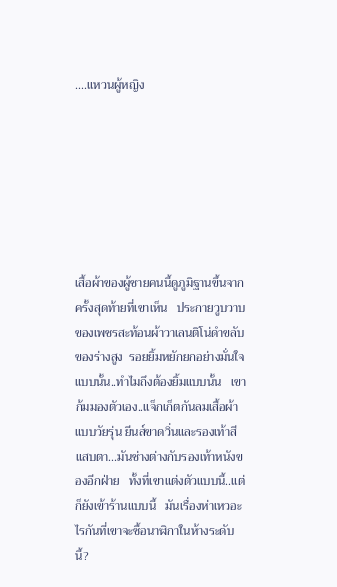....แหวนผู้หญิง







เสื้อผ้าของผู้ชายคนนี้ดูภูมิฐานขึ้นจากครั้งสุดท้ายที่เขาเห็น   ประกายวูบวาบของเพชรสะท้อนผ้าวาเลนติโน่ดำขลับของร่างสูง  รอยยิ้มหยักยกอย่างมั่นใจแบบนั้น..ทำไมถึงต้องยิ้มแบบนั้น   เขาก้มมองตัวเอง..แจ็กเก็ตกันลมเสื้อผ้าแบบวัยรุ่น ยีนส์ขาดวิ่นและรองเท้าสีแสบตา...มันช่างต่างกับรองเท้าหนังของอีกฝ่าย   ทั้งที่เขาแต่งตัวแบบนี้..แต่ก็ยังเข้าร้านแบบนี้   มันเรื่องห่าเหวอะไรกันที่เขาจะซื้อนาฬิกาในห้างระดับนี้?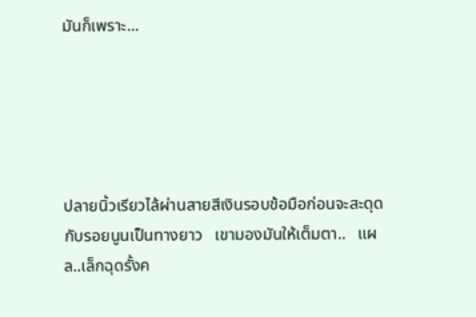มันก็เพราะ...





ปลายนิ้วเรียวไล้ผ่านสายสีเงินรอบข้อมือก่อนจะสะดุดกับรอยนูนเป็นทางยาว   เขามองมันให้เต็มตา..   แผล..เล็กฉุดรั้งค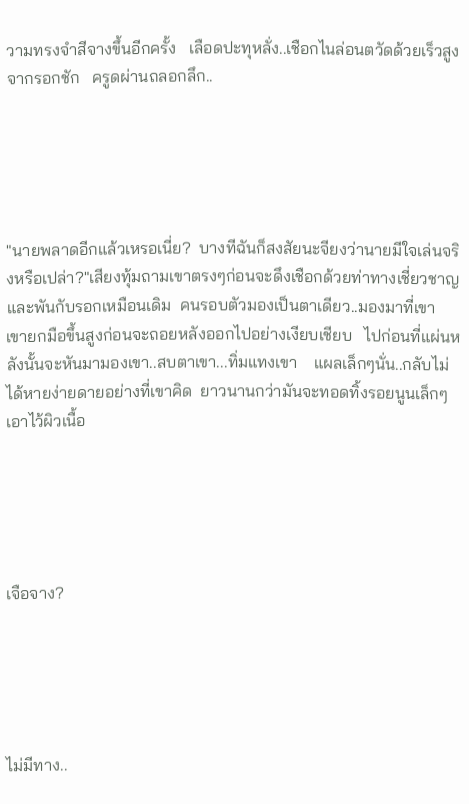วามทรงจำสีจางขึ้นอีกครั้ง   เลือดปะทุหลั่ง..เชือกไนล่อนตวัดด้วยเร็วสูงจากรอกชัก   ครูดผ่านถลอกลึก..





"นายพลาดอีกแล้วเหรอเนี่ย?  บางทีฉันก็สงสัยนะจียงว่านายมีใจเล่นจริงหรือเปล่า?"เสียงทุ้มถามเขาตรงๆก่อนจะดึงเชือกด้วยท่าทางเชี่ยวชาญและพันกับรอกเหมือนเดิม  คนรอบตัวมองเป็นตาเดียว..มองมาที่เขา   เขายกมือขึ้นสูงก่อนจะถอยหลังออกไปอย่างเงียบเชียบ   ไปก่อนที่แผ่นหลังนั้นจะหันมามองเขา..สบตาเขา...ทิ่มแทงเขา    แผลเล็กๆนั่น..กลับไม่ได้หายง่ายดายอย่างที่เขาคิด  ยาวนานกว่ามันจะทอดทิ้งรอยนูนเล็กๆเอาไว้ผิวเนื้อ





เจือจาง?





ไม่มีทาง..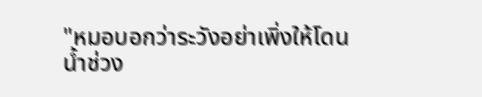"หมอบอกว่าระวังอย่าเพิ่งให้โดนน้ำช่วง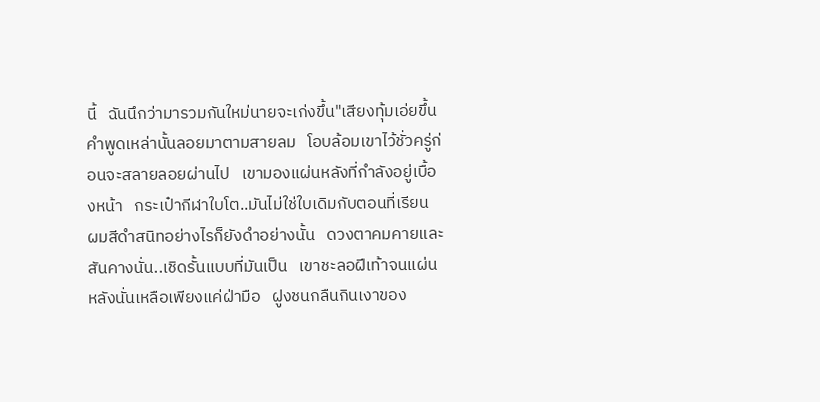นี้   ฉันนึกว่ามารวมกันใหม่นายจะเก่งขึ้น"เสียงทุ้มเอ่ยขึ้น   คำพูดเหล่านั้นลอยมาตามสายลม   โอบล้อมเขาไว้ชั่วครู่ก่อนจะสลายลอยผ่านไป   เขามองแผ่นหลังที่กำลังอยู่เบื้องหน้า   กระเป๋ากีฬาใบโต..มันไม่ใช่ใบเดิมกับตอนที่เรียน   ผมสีดำสนิทอย่างไรก็ยังดำอย่างนั้น   ดวงตาคมคายและสันคางนั่น..เชิดรั้นแบบที่มันเป็น   เขาชะลอฝีเท้าจนแผ่นหลังนั่นเหลือเพียงแค่ฝ่ามือ   ฝูงชนกลืนกินเงาของ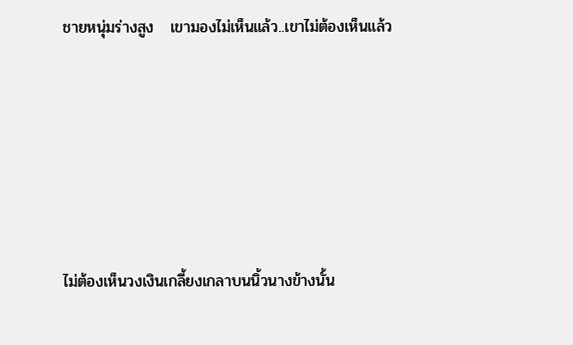ชายหนุ่มร่างสูง   เขามองไม่เห็นแล้ว..เขาไม่ต้องเห็นแล้ว







ไม่ต้องเห็นวงเงินเกลี้ยงเกลาบนนิ้วนางข้างนั้น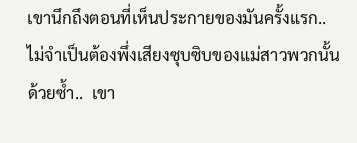เขานึกถึงตอนที่เห็นประกายของมันครั้งแรก..   ไม่จำเป็นต้องพึ่งเสียงซุบซิบของแม่สาวพวกนั้นด้วยซ้ำ..  เขา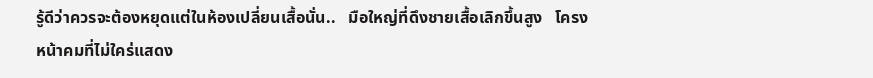รู้ดีว่าควรจะต้องหยุดแต่ในห้องเปลี่ยนเสื้อนั่น..   มือใหญ่ที่ดึงชายเสื้อเลิกขึ้นสูง   โครงหน้าคมที่ไม่ใคร่แสดง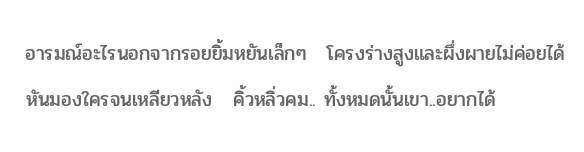อารมณ์อะไรนอกจากรอยยิ้มหยันเล็กๆ   โครงร่างสูงและผึ่งผายไม่ค่อยได้หันมองใครจนเหลียวหลัง   คิ้วหลิ่วคม.. ทั้งหมดนั้นเขา..อยากได้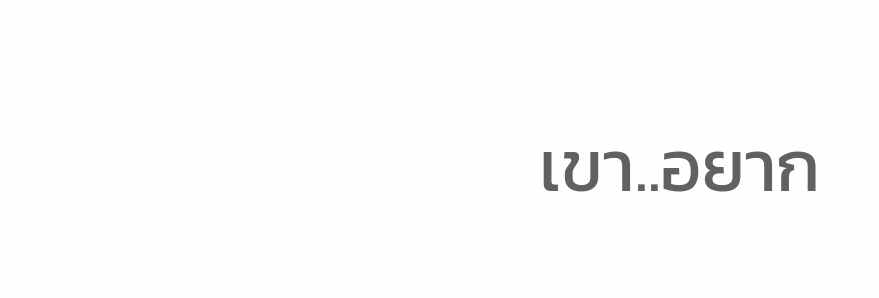เขา..อยาก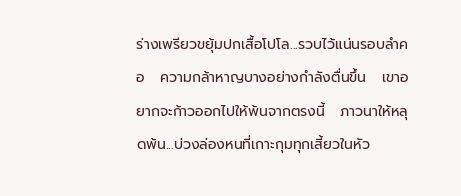ร่างเพรียวขยุ้มปกเสื้อโปโล...รวบไว้แน่นรอบลำคอ   ความกล้าหาญบางอย่างกำลังตื่นขึ้น   เขาอยากจะก้าวออกไปให้พ้นจากตรงนี้   ภาวนาให้หลุดพ้น...บ่วงล่องหนที่เกาะกุมทุกเสี้ยวในหัว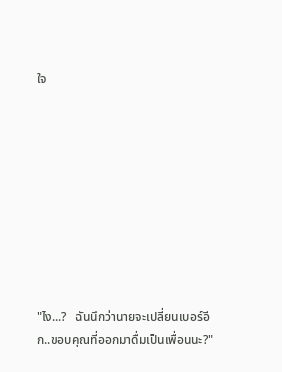ใจ









"ไง...?   ฉันนึกว่านายจะเปลี่ยนเบอร์อีก..ขอบคุณที่ออกมาดื่มเป็นเพื่อนนะ?"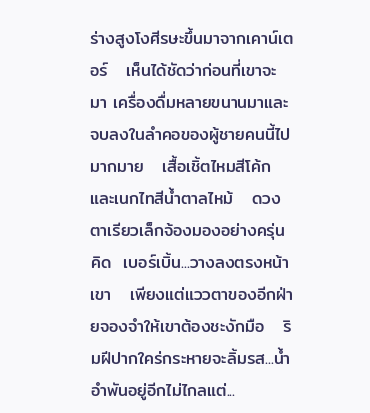ร่างสูงโงศีรษะขึ้นมาจากเคาน์เตอร์   เห็นได้ชัดว่าก่อนที่เขาจะมา เครื่องดื่มหลายขนานมาและจบลงในลำคอของผู้ชายคนนี้ไปมากมาย   เสื้อเชิ้ตไหมสีโค้กและเนกไทสีน้ำตาลไหม้   ดวงตาเรียวเล็กจ้องมองอย่างครุ่นคิด  เบอร์เบิ้น...วางลงตรงหน้าเขา   เพียงแต่แววตาของอีกฝ่ายจองจำให้เขาต้องชะงักมือ   ริมฝีปากใคร่กระหายจะลิ้มรส...น้ำอำพันอยู่อีกไม่ไกลแต่...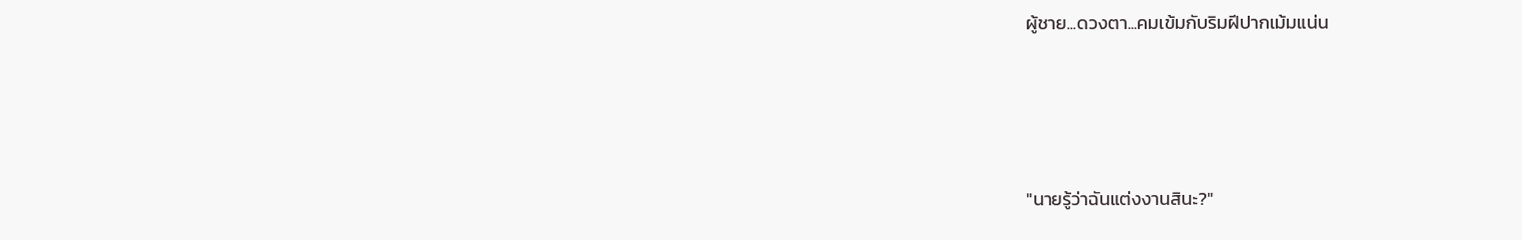ผู้ชาย...ดวงตา...คมเข้มกับริมฝีปากเม้มแน่น







"นายรู้ว่าฉันแต่งงานสินะ?"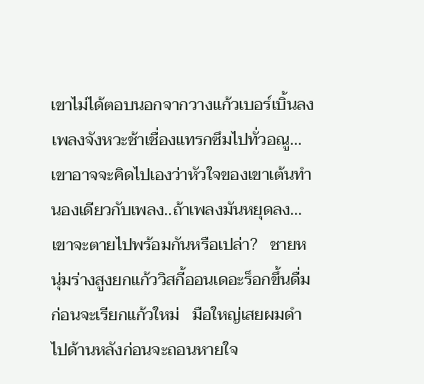เขาไม่ได้ตอบนอกจากวางแก้วเบอร์เบิ้นลง   เพลงจังหวะช้าเชื่องแทรกซึมไปทั่วอณู...เขาอาจจะคิดไปเองว่าหัวใจของเขาเต้นทำนองเดียวกับเพลง..ถ้าเพลงมันหยุดลง...เขาจะตายไปพร้อมกันหรือเปล่า?   ชายหนุ่มร่างสูงยกแก้ววิสกี้ออนเดอะร็อกขึ้นดื่มก่อนจะเรียกแก้วใหม่   มือใหญ่เสยผมดำไปด้านหลังก่อนจะถอนหายใจ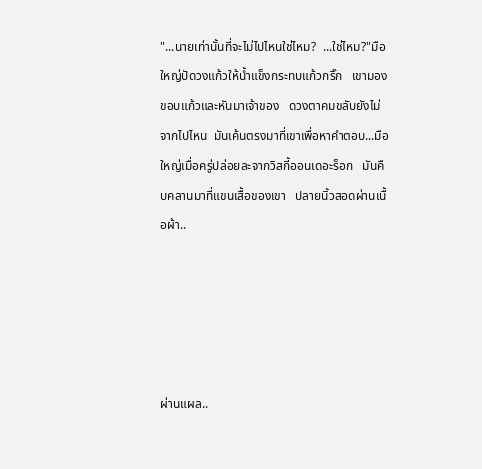"...นายเท่านั้นที่จะไม่ไปไหนใช่ไหม?  ...ใช่ไหม?"มือใหญ่ปัดวงแก้วให้น้ำแข็งกระทบแก้วกริ๊ก   เขามองขอบแก้วและหันมาเจ้าของ   ดวงตาคมขลับยังไม่จากไปไหน  มันเค้นตรงมาที่เขาเพื่อหาคำตอบ...มือใหญ่เมื่อครู่ปล่อยละจากวิสกี้ออนเดอะร็อก   มันคืบคลานมาที่แขนเสื้อของเขา   ปลายนิ้วสอดผ่านเนื้อผ้า..





ผ่านแผล..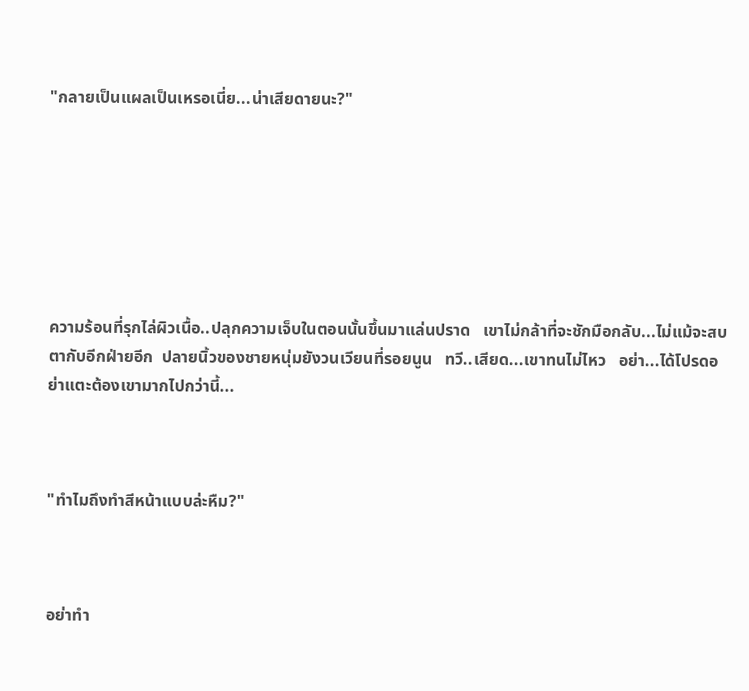"กลายเป็นแผลเป็นเหรอเนี่ย...น่าเสียดายนะ?"







ความร้อนที่รุกไล่ผิวเนื้อ..ปลุกความเจ็บในตอนนั้นขึ้นมาแล่นปราด   เขาไม่กล้าที่จะชักมือกลับ...ไม่แม้จะสบตากับอีกฝ่ายอีก  ปลายนิ้วของชายหนุ่มยังวนเวียนที่รอยนูน   ทวี..เสียด...เขาทนไม่ไหว   อย่า...ได้โปรดอย่าแตะต้องเขามากไปกว่านี้...



"ทำไมถึงทำสีหน้าแบบล่ะหืม?"



อย่าทำ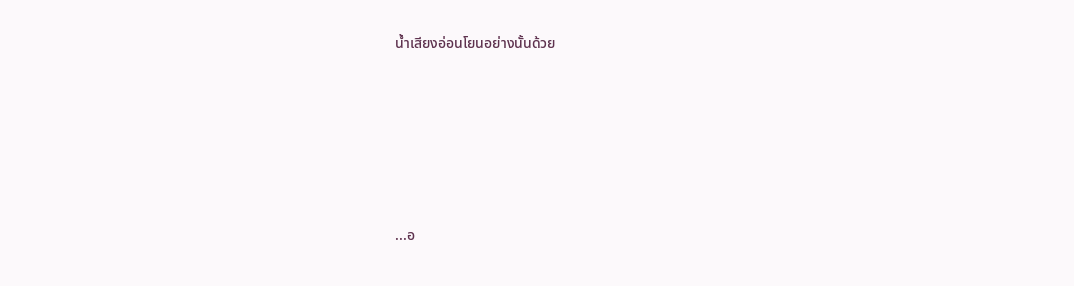น้ำเสียงอ่อนโยนอย่างนั้นด้วย







...อ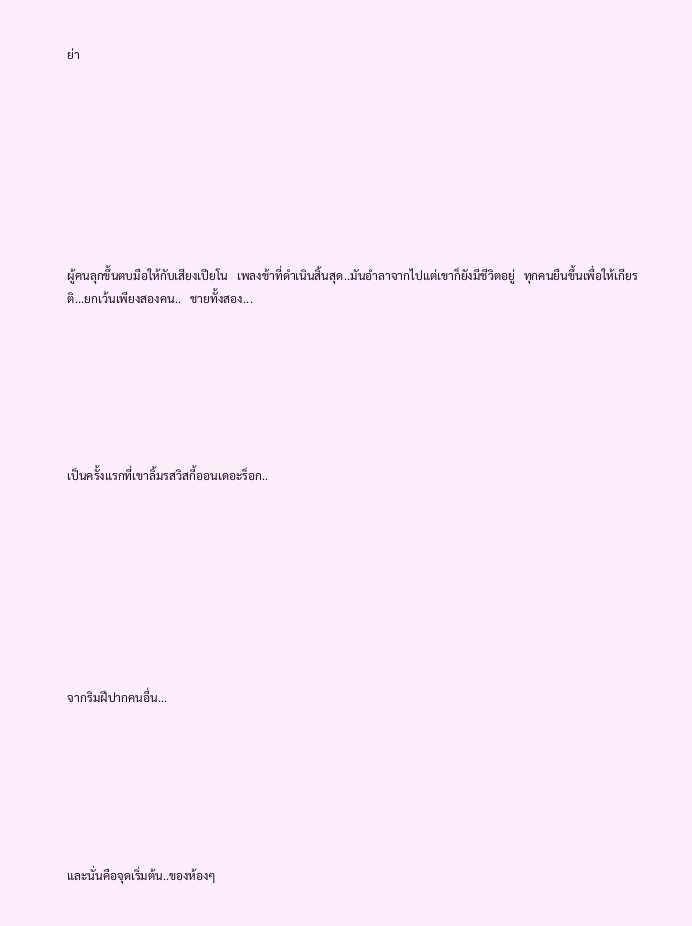ย่า









ผู้คนลุกขึ้นตบมือให้กับเสียงเปียโน   เพลงช้าที่ดำเนินสิ้นสุด..มันอำลาจากไปแต่เขาก็ยังมีชีวิตอยู่   ทุกคนยืนขึ้นเพื่อให้เกียรติ...ยกเว้นเพียงสองคน..   ชายทั้งสอง...







เป็นครั้งแรกที่เขาลิ้มรสวิสกี้ออนเดอะร็อก..









จากริมฝีปากคนอื่น...







และนั่นคือจุดเริ่มต้น..ของห้องๆ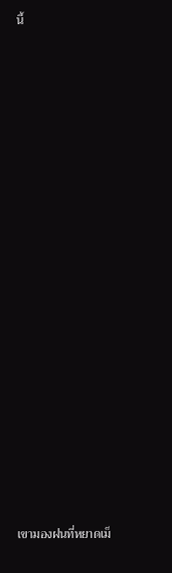นี้





















เขามองฝนที่หยาดเม็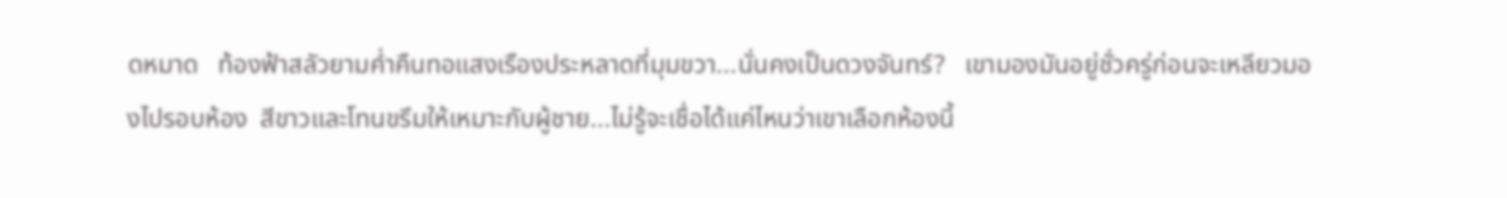ดหมาด   ท้องฟ้าสลัวยามค่ำคืนทอแสงเรืองประหลาดที่มุมขวา...นั่นคงเป็นดวงจันทร์?   เขามองมันอยู่ชั่วครู่ก่อนจะเหลียวมองไปรอบห้อง  สีขาวและโทนขรึมให้เหมาะกับผู้ชาย...ไม่รู้จะเชื่อได้แค่ไหนว่าเขาเลือกห้องนี้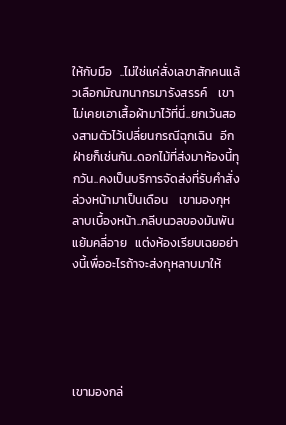ให้กับมือ   ..ไม่ใช่แค่สั่งเลขาสักคนแล้วเลือกมัณฑนากรมารังสรรค์    เขาไม่เคยเอาเสื้อผ้ามาไว้ที่นี่..ยกเว้นสองสามตัวไว้เปลี่ยนกรณีฉุกเฉิน   อีกฝ่ายก็เช่นกัน..ดอกไม้ที่ส่งมาห้องนี้ทุกวัน..คงเป็นบริการจัดส่งที่รับคำสั่งล่วงหน้ามาเป็นเดือน    เขามองกุหลาบเบื้องหน้า..กลีบนวลของมันพันแย้มคลี่อาย   แต่งห้องเรียบเฉยอย่างนี้เพื่ออะไรถ้าจะส่งกุหลาบมาให้





เขามองกล่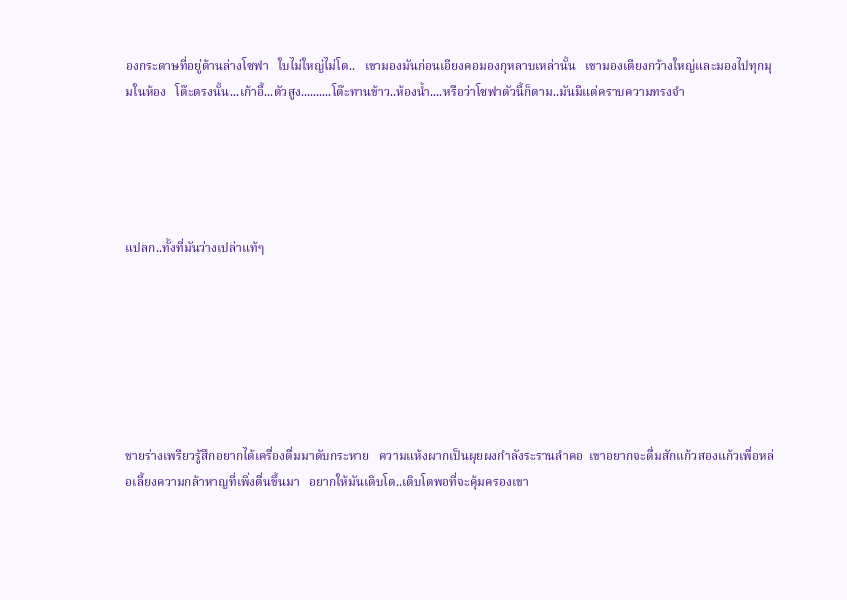องกระดาษที่อยู่ด้านล่างโซฟา   ใบไม่ใหญ่ไม่โต..   เขามองมันก่อนเอียงคอมองกุหลาบเหล่านั้น   เขามองเตียงกว้างใหญ่และมองไปทุกมุมในห้อง   โต๊ะตรงนั้น...เก้าอี้...ตัวสูง..........โต๊ะทานข้าว..ห้องน้ำ....หรือว่าโซฟาตัวนี้ก็ตาม..มันมีแต่คราบความทรงจำ





แปลก..ทั้งที่มันว่างเปล่าแท้ๆ







ชายร่างเพรียวรู้สึกอยากได้เครื่องดื่มมาดับกระหาย   ความแห้งผากเป็นผุยผงกำลังระรานลำคอ  เขาอยากจะดื่มสักแก้วสองแก้วเพื่อหล่อเลี้ยงความกล้าหาญที่เพิ่งตื่นขึ้นมา   อยากให้มันเติบโต..เติบโตพอที่จะคุ้มครองเขา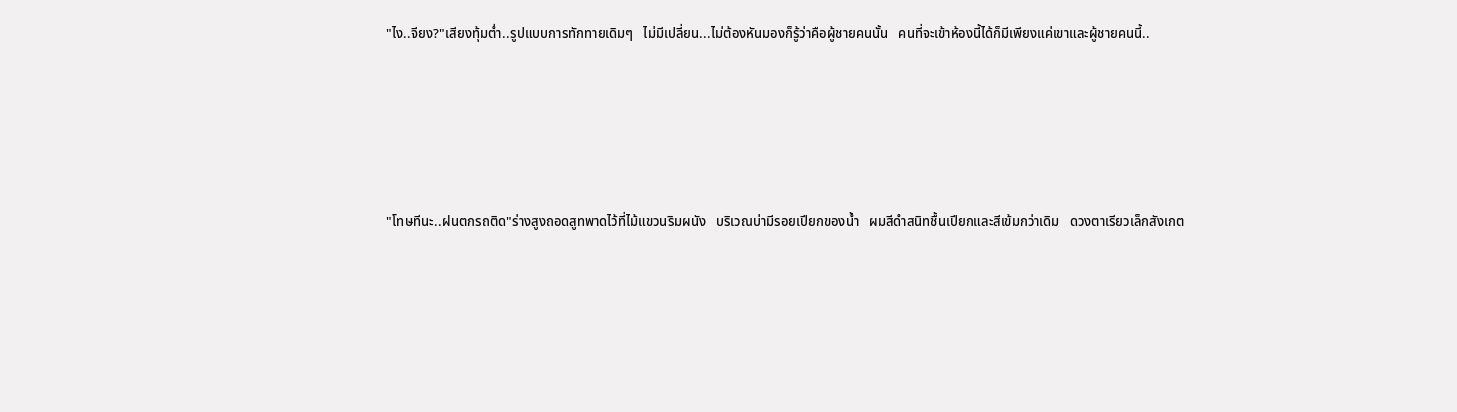"ไง..จียง?"เสียงทุ้มต่ำ..รูปแบบการทักทายเดิมๆ   ไม่มีเปลี่ยน...ไม่ต้องหันมองก็รู้ว่าคือผู้ชายคนนั้น   คนที่จะเข้าห้องนี้ได้ก็มีเพียงแค่เขาและผู้ชายคนนี้..





"โทษทีนะ..ฝนตกรถติด"ร่างสูงถอดสูทพาดไว้ที่ไม้แขวนริมผนัง   บริเวณบ่ามีรอยเปียกของน้ำ   ผมสีดำสนิทชื้นเปียกและสีเข้มกว่าเดิม   ดวงตาเรียวเล็กสังเกต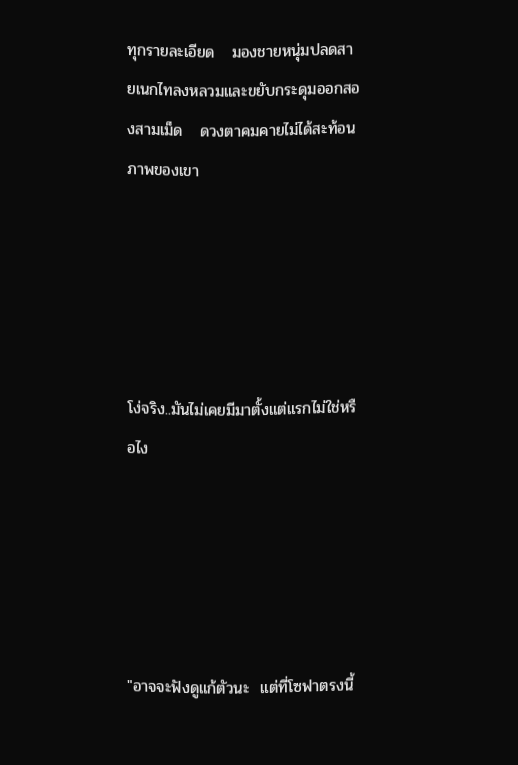ทุกรายละเอียด   มองชายหนุ่มปลดสายเนกไทลงหลวมและขยับกระดุมออกสองสามเม็ด   ดวงตาคมคายไม่ได้สะท้อนภาพของเขา





โง่จริง..มันไม่เคยมีมาตั้งแต่แรกไม่ใช่หรือไง





"อาจจะฟังดูแก้ตัวนะ  แต่ที่โซฟาตรงนี้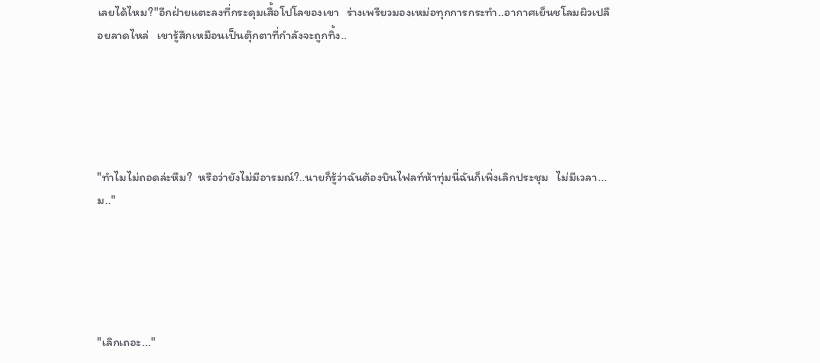เลยได้ไหม?"อีกฝ่ายแตะลงที่กระดุมเสื้อโปโลของเขา   ร่างเพรียวมองเหม่อทุกการกระทำ..อากาศเย็นชโลมผิวเปลือยลาดไหล่   เขารู้สึกเหมือนเป็นตุ๊กตาที่กำลังจะถูกทิ้ง..





"ทำไมไม่ถอดล่ะหืม?  หรือว่ายังไม่มีอารมณ์?..นายก็รู้ว่าฉันต้องบินไฟลท์ห้าทุ่มนี่ฉันก็เพิ่งเลิกประชุม   ไม่มีเวลา...ม.."





"เลิกเถอะ..."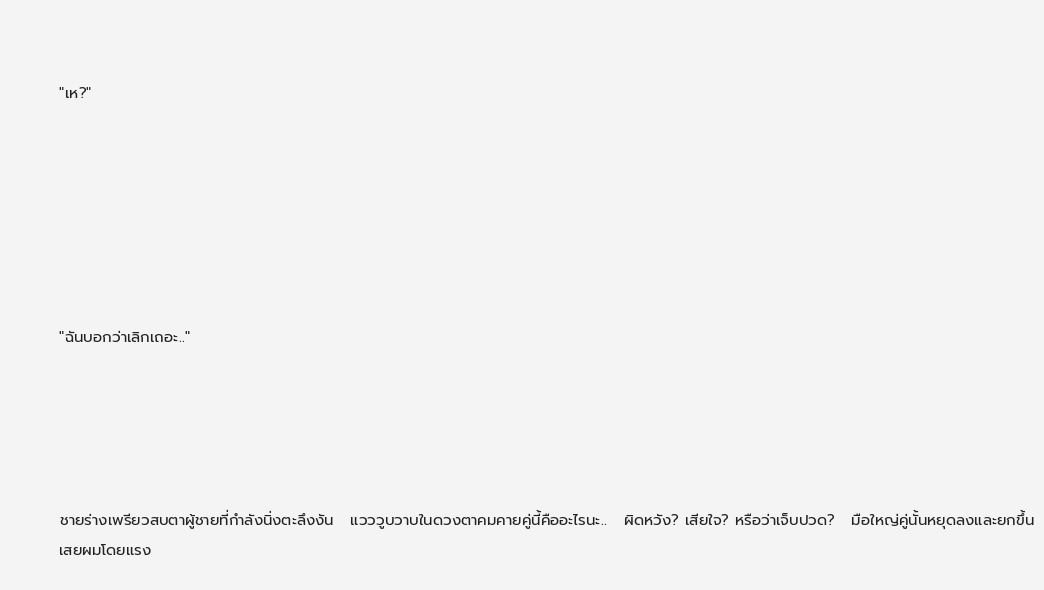"เห?"







"ฉันบอกว่าเลิกเถอะ.."





ชายร่างเพรียวสบตาผู้ชายที่กำลังนิ่งตะลึงงัน   แวววูบวาบในดวงตาคมคายคู่นี้คืออะไรนะ..   ผิดหวัง? เสียใจ? หรือว่าเจ็บปวด?   มือใหญ่คู่นั้นหยุดลงและยกขึ้นเสยผมโดยแรง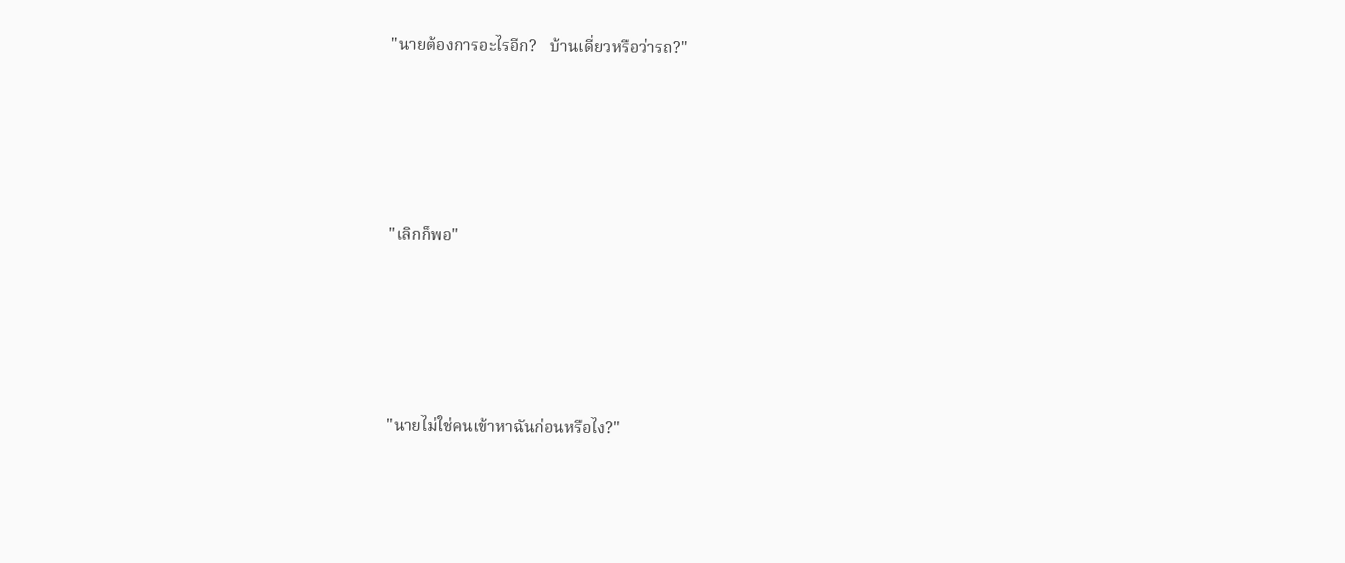"นายต้องการอะไรอีก?   บ้านเดี่ยวหรือว่ารถ?"





"เลิกก็พอ"





"นายไม่ใช่คนเข้าหาฉันก่อนหรือไง?"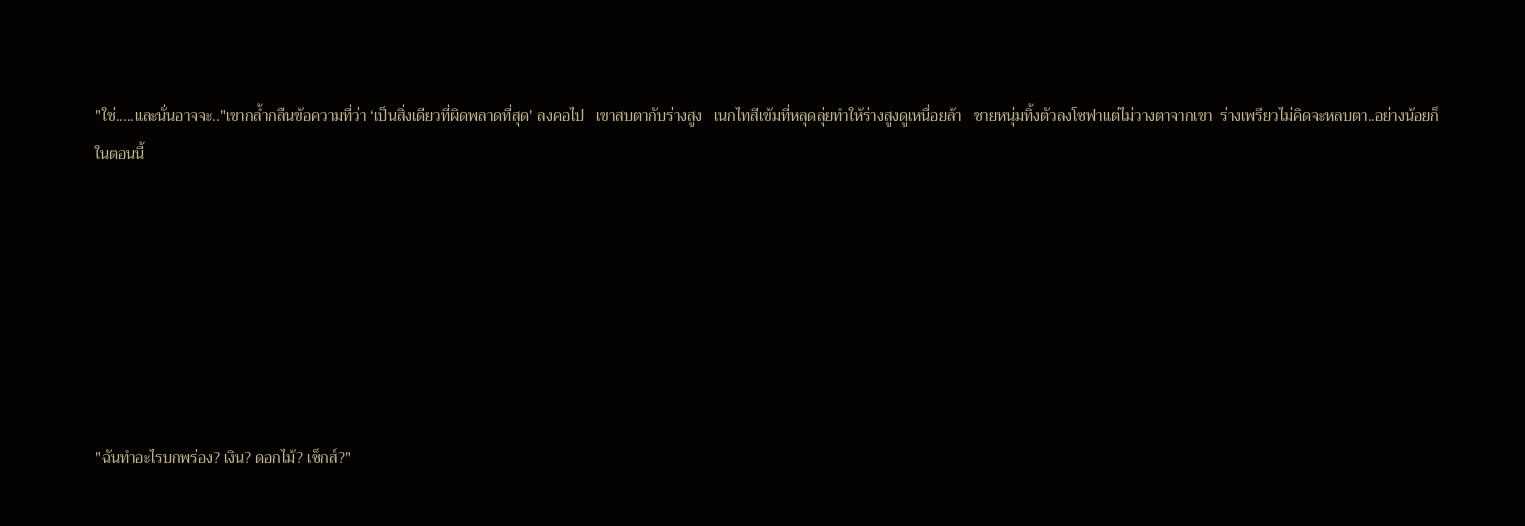"ใช่.....และนั่นอาจจะ.."เขากล้ำกลืนข้อความที่ว่า ‘เป็นสิ่งเดียวที่ผิดพลาดที่สุด' ลงคอไป   เขาสบตากับร่างสูง   เนกไทสีเข้มที่หลุดลุ่ยทำให้ร่างสูงดูเหนื่อยล้า   ชายหนุ่มทิ้งตัวลงโซฟาแต่ไม่วางตาจากเขา  ร่างเพรียวไม่คิดจะหลบตา..อย่างน้อยก็ในตอนนี้







"ฉันทำอะไรบกพร่อง? เงิน? ดอกไม้? เซ็กส์?"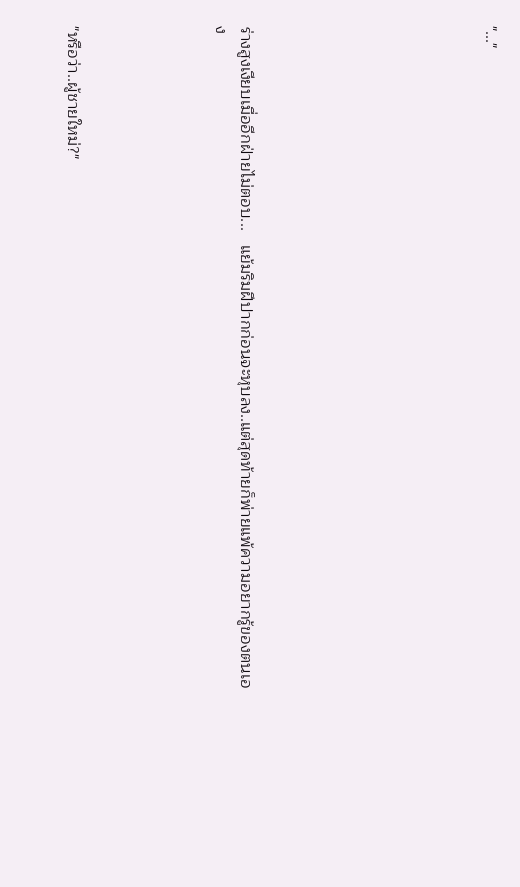"..."









ร่างสูงเงียบเมื่ออีกฝ่ายไม่ตอบ...   แย้มริมฝีปากก่อนจะหุบลง..แต่สุดท้ายก็พ่ายแพ้ความอยากรู้ของตนเอง





"หรือว่า..ผู้ชายใหม่?"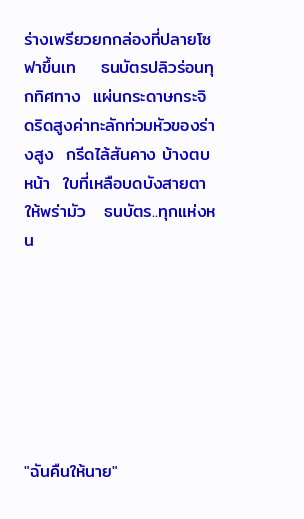ร่างเพรียวยกกล่องที่ปลายโซฟาขึ้นเท    ธนบัตรปลิวร่อนทุกทิศทาง  แผ่นกระดาษกระจิดริดสูงค่าทะลักท่วมหัวของร่างสูง  กรีดไล้สันคาง บ้างตบหน้า  ใบที่เหลือบดบังสายตาให้พร่ามัว   ธนบัตร..ทุกแห่งหน







"ฉันคืนให้นาย"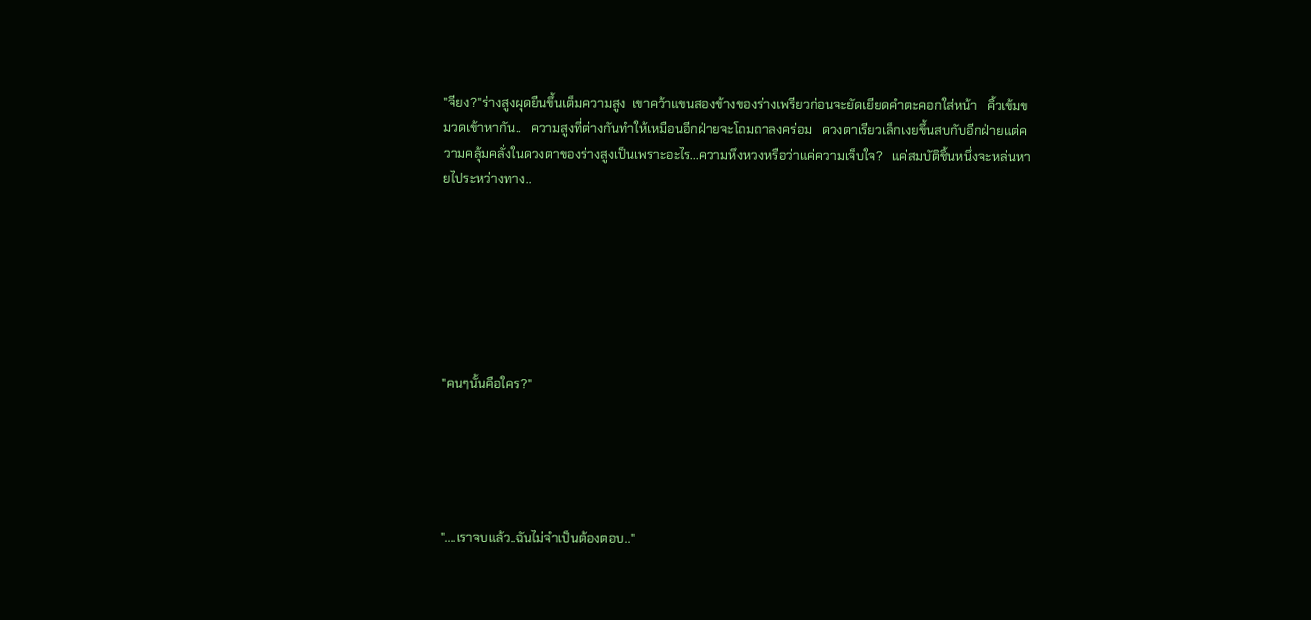"จียง?"ร่างสูงผุดยืนขึ้นเต็มความสูง  เขาคว้าแขนสองข้างของร่างเพรียวก่อนจะยัดเยียดคำตะคอกใส่หน้า   คิ้วเข้มขมวดเข้าหากัน..   ความสูงที่ต่างกันทำให้เหมือนอีกฝ่ายจะโถมถาลงคร่อม   ดวงตาเรียวเล็กเงยขึ้นสบกับอีกฝ่ายแต่ความคลุ้มคลั่งในดวงตาของร่างสูงเป็นเพราะอะไร...ความหึงหวงหรือว่าแค่ความเจ็บใจ?   แค่สมบัติชิ้นหนึ่งจะหล่นหายไประหว่างทาง..







"คนๆนั้นคือใคร?"





"....เราจบแล้ว..ฉันไม่จำเป็นต้องตอบ.."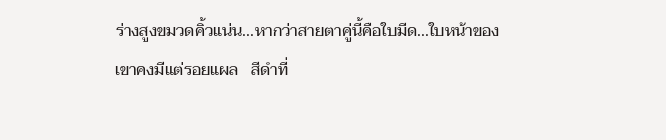ร่างสูงขมวดคิ้วแน่น...หากว่าสายตาคู่นี้คือใบมีด...ใบหน้าของเขาคงมีแต่รอยแผล   สีดำที่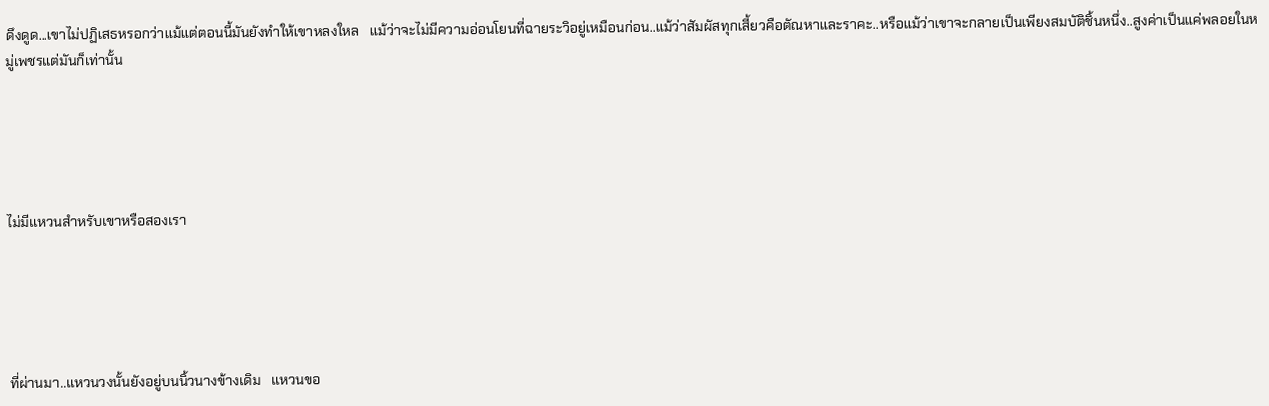ดึงดูด...เขาไม่ปฏิเสธหรอกว่าแม้แต่ตอนนี้มันยังทำให้เขาหลงใหล   แม้ว่าจะไม่มีความอ่อนโยนที่ฉายระวิอยู่เหมือนก่อน..แม้ว่าสัมผัสทุกเสี้ยวคือตัณหาและราคะ..หรือแม้ว่าเขาจะกลายเป็นเพียงสมบัติชิ้นหนึ่ง..สูงค่าเป็นแค่พลอยในหมู่เพชรแต่มันก็เท่านั้น





ไม่มีแหวนสำหรับเขาหรือสองเรา





ที่ผ่านมา..แหวนวงนั้นยังอยู่บนนิ้วนางข้างเดิม   แหวนขอ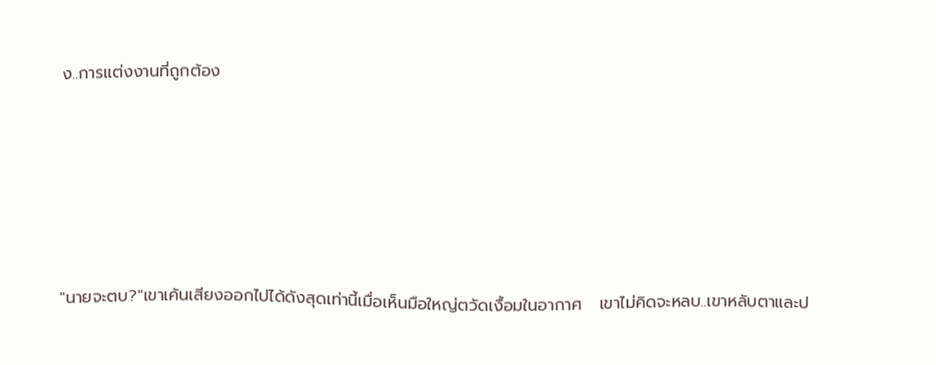ง..การแต่งงานที่ถูกต้อง





"นายจะตบ?"เขาเค้นเสียงออกไปได้ดังสุดเท่านี้เมื่อเห็นมือใหญ่ตวัดเงื้อมในอากาศ   เขาไม่คิดจะหลบ..เขาหลับตาและป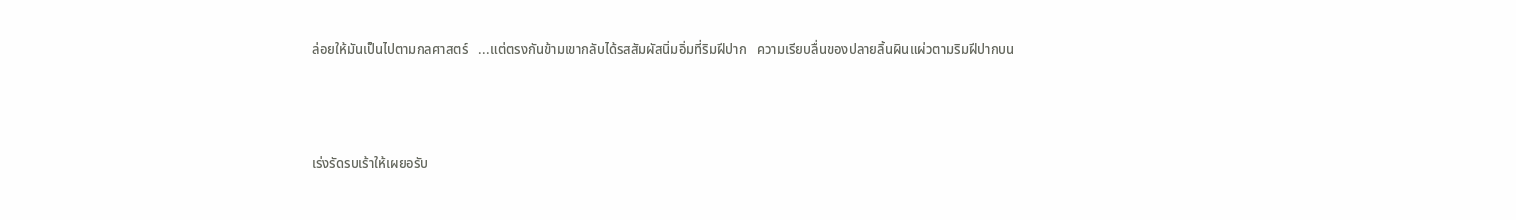ล่อยให้มันเป็นไปตามกลศาสตร์   ...แต่ตรงกันข้ามเขากลับได้รสสัมผัสนิ่มอิ่มที่ริมฝีปาก   ความเรียบลื่นของปลายลิ้นผินแผ่วตามริมฝีปากบน



เร่งรัดรบเร้าให้เผยอรับ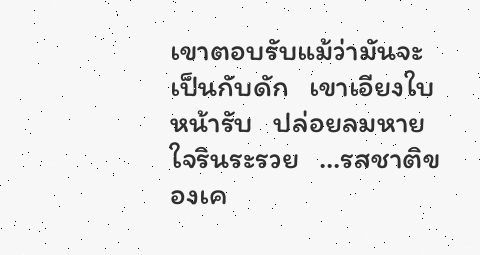เขาตอบรับแม้ว่ามันจะเป็นกับดัก   เขาเอียงใบหน้ารับ   ปล่อยลมหายใจรินระรวย   ...รสชาติของเค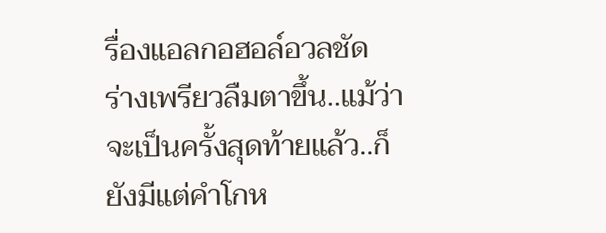รื่องแอลกอฮอล์อวลชัด   ร่างเพรียวลืมตาขึ้น..แม้ว่าจะเป็นครั้งสุดท้ายแล้ว..ก็ยังมีแต่คำโกห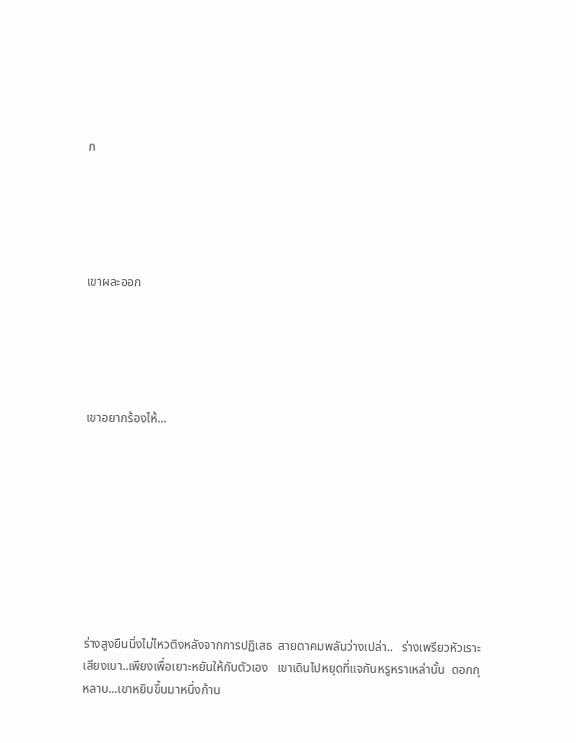ก





เขาผละออก





เขาอยากร้องไห้...









ร่างสูงยืนนิ่งไม่ไหวติงหลังจากการปฏิเสธ  สายตาคมพลันว่างเปล่า..   ร่างเพรียวหัวเราะเสียงเบา..เพียงเพื่อเยาะหยันให้กับตัวเอง   เขาเดินไปหยุดที่แจกันหรูหราเหล่านั้น  ดอกกุหลาบ...เขาหยิบขึ้นมาหนึ่งก้าน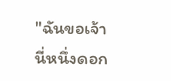"ฉันขอเจ้านี่หนึ่งดอก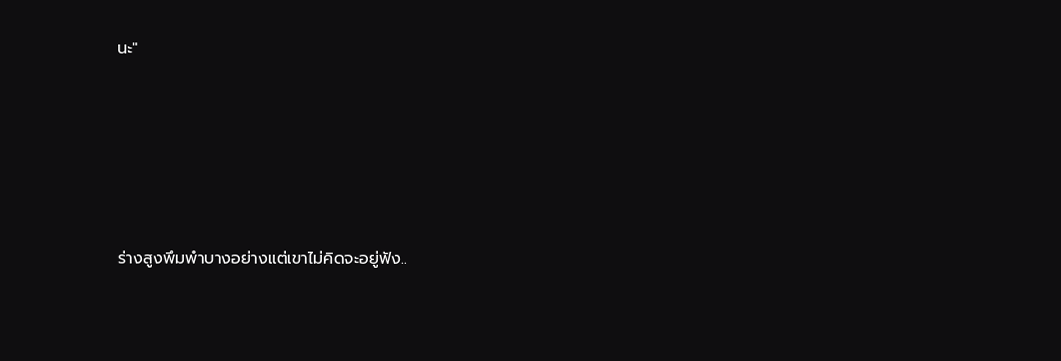นะ"









ร่างสูงพึมพำบางอย่างแต่เขาไม่คิดจะอยู่ฟัง..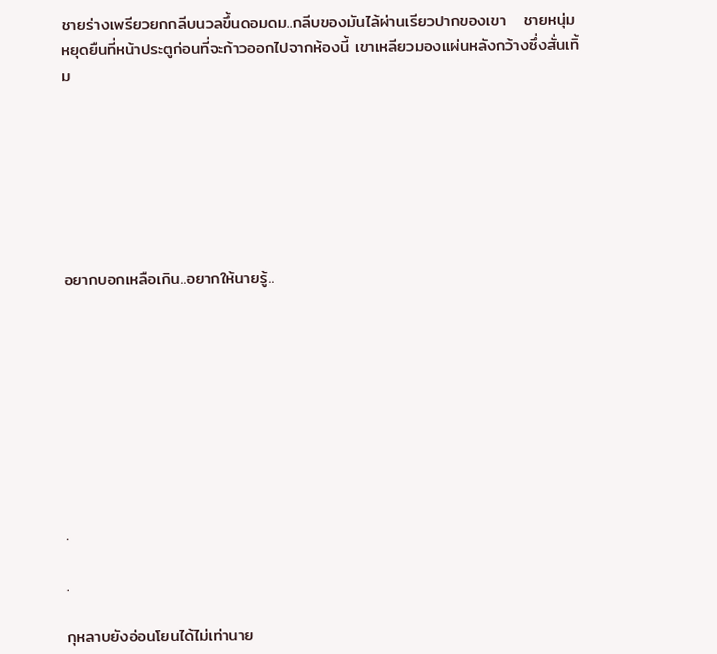ชายร่างเพรียวยกกลีบนวลขึ้นดอมดม..กลีบของมันไล้ผ่านเรียวปากของเขา   ชายหนุ่มหยุดยืนที่หน้าประตูก่อนที่จะก้าวออกไปจากห้องนี้ เขาเหลียวมองแผ่นหลังกว้างซึ่งสั่นเทิ้ม







อยากบอกเหลือเกิน..อยากให้นายรู้..









.

.

กุหลาบยังอ่อนโยนได้ไม่เท่านาย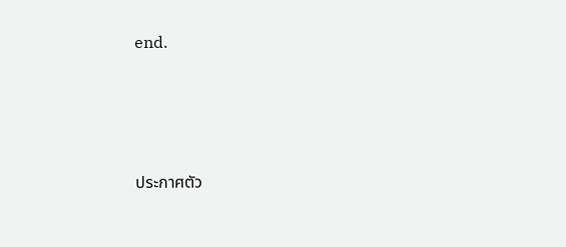end.







ประกาศตัว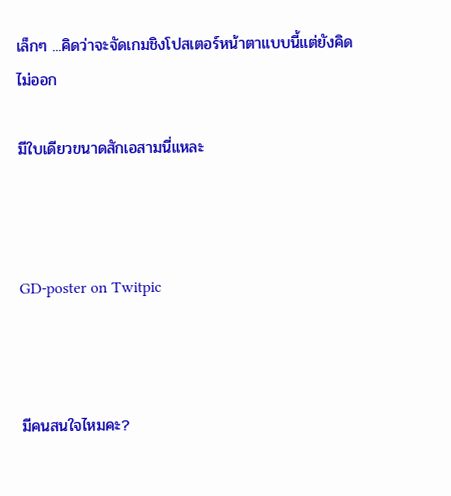เล็กๆ ...คิดว่าจะจัดเกมชิงโปสเตอร์หน้าตาแบบนี้แต่ยังคิดไม่ออก

มีใบเดียวขนาดสักเอสามนี่แหละ



GD-poster on Twitpic



มีคนสนใจไหมคะ?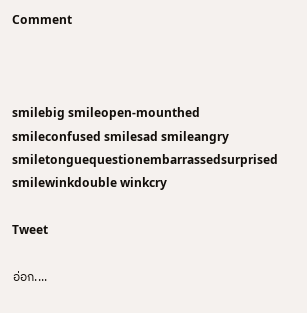Comment



smilebig smileopen-mounthed smileconfused smilesad smileangry smiletonguequestionembarrassedsurprised smilewinkdouble winkcry

Tweet

อ่อก....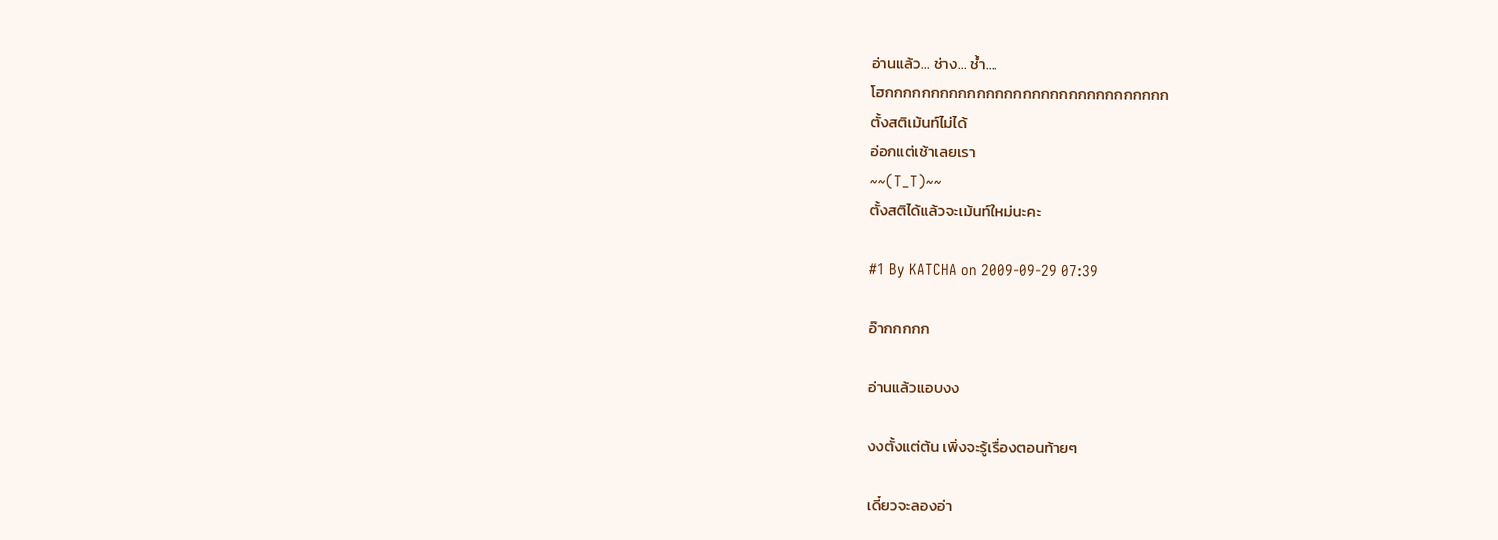อ่านแล้ว... ช่าง... ช้ำ....
โฮกกกกกกกกกกกกกกกกกกกกกกกกกกกกกกก
ตั้งสติเม้นท์ไม่ได้
อ่อกแต่เช้าเลยเรา
~~(T_T)~~
ตั้งสติได้แล้วจะเม้นท์ใหม่นะคะ

#1 By KATCHA on 2009-09-29 07:39

อ๊ากกกกก

อ่านแล้วแอบงง

งงตั้งแต่ต้น เพิ่งจะรู้เรื่องตอนท้ายๆ

เดี๋ยวจะลองอ่า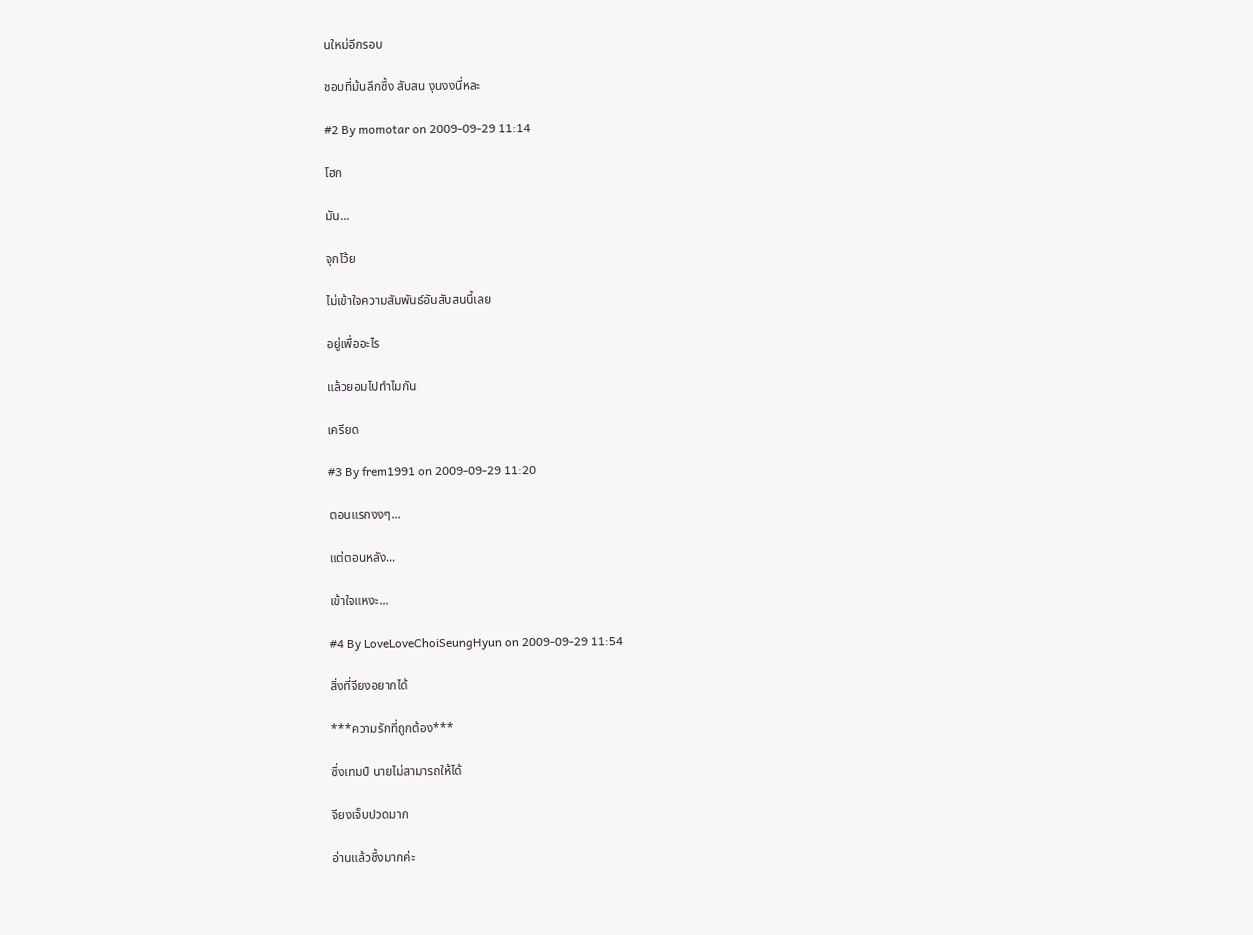นใหม่อีกรอบ

ชอบที่ม้นลึกซึ้ง สับสน งุนงงนี่หละ

#2 By momotar on 2009-09-29 11:14

โฮก

มัน...

จุกโว้ย

ไม่เข้าใจความสัมพันธ์อันสับสนนี้เลย

อยู่เพื่ออะไร

แล้วยอมไปทำไมกัน

เครียด

#3 By frem1991 on 2009-09-29 11:20

ตอนแรกงงๆ...

แต่ตอนหลัง...

เข้าใจแหงะ...

#4 By LoveLoveChoiSeungHyun on 2009-09-29 11:54

สิ่งที่จียงอยากได้

***ความรักที่ถูกต้อง***

ซึ่งเทมป์ นายไม่สามารถให้ได้

จียงเจ็บปวดมาก

อ่านแล้วซึ้งมากค่ะ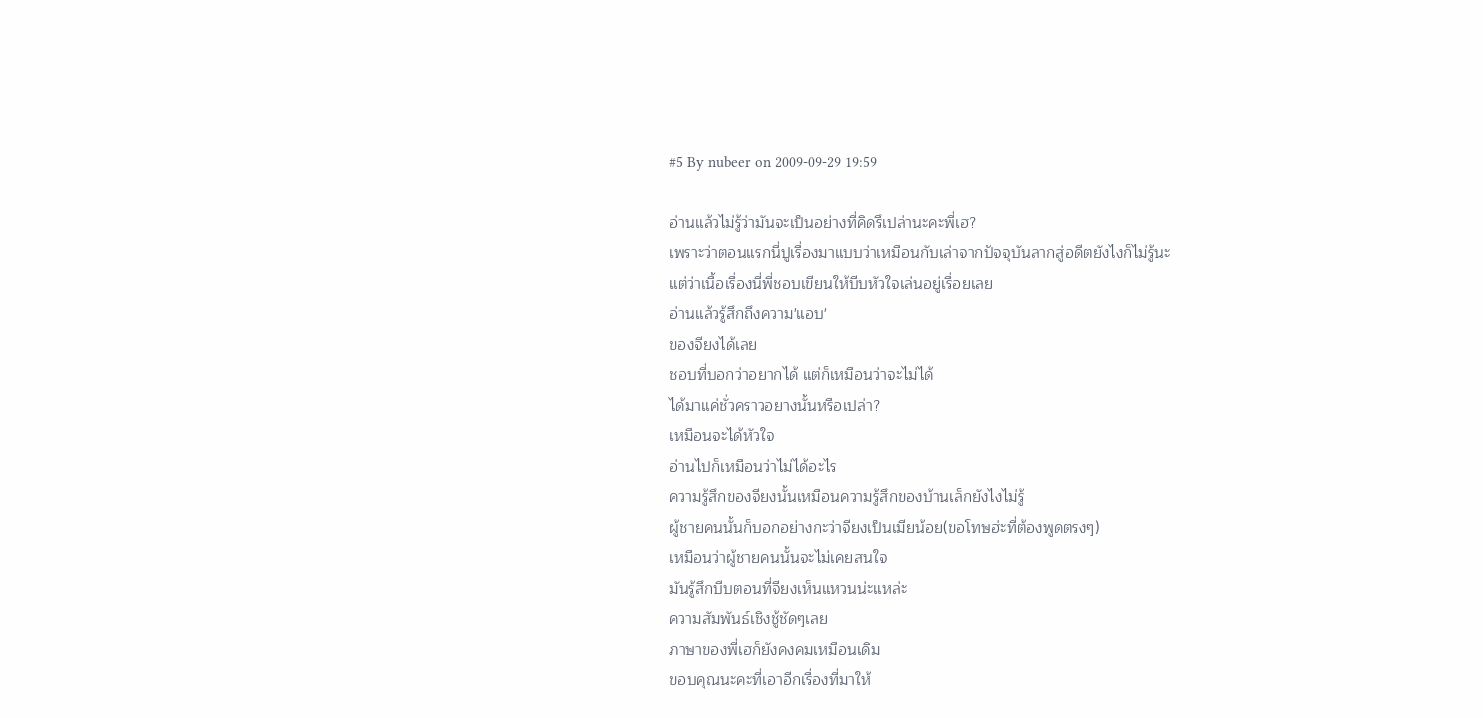#5 By nubeer on 2009-09-29 19:59

อ่านแล้วไม่รู้ว่ามันจะเป็นอย่างที่คิดรึเปล่านะคะพี่เฮ?
เพราะว่าตอนแรกนี่ปูเรื่องมาแบบว่าเหมือนกับเล่าจากปัจจุบันลากสู่อดีตยังไงก็ไม่รู้นะ
แต่ว่าเนื้อเรื่องนี่พี่ชอบเขียนให้บีบหัวใจเล่นอยู่เรื่อยเลย
อ่านแล้วรู้สึกถึงความ'แอบ'
ของจียงได้เลย
ชอบที่บอกว่าอยากได้ แต่ก็เหมือนว่าจะไม่ได้
ได้มาแค่ชั่วคราวอยางนั้นหรือเปล่า?
เหมือนจะได้หัวใจ
อ่านไปก็เหมือนว่าไม่ได้อะไร
ความรู้สึกของจียงนั้นเหมือนความรู้สึกของบ้านเล็กยังไงไม่รู้
ผู้ชายคนนั้นก็บอกอย่างกะว่าจียงเป็นเมียน้อย(ขอโทษฮ่ะที่ต้องพูดตรงๆ)
เหมือนว่าผู้ชายคนนั้นจะไม่เคยสนใจ
มันรู้สึกบีบตอนที่จียงเห็นแหวนน่ะแหล่ะ
ความสัมพันธ์เชิงชู้ชัดๆเลย
ภาษาของพี่เฮก็ยังคงคมเหมือนเดิม
ขอบคุณนะคะที่เอาอีกเรื่องที่มาให้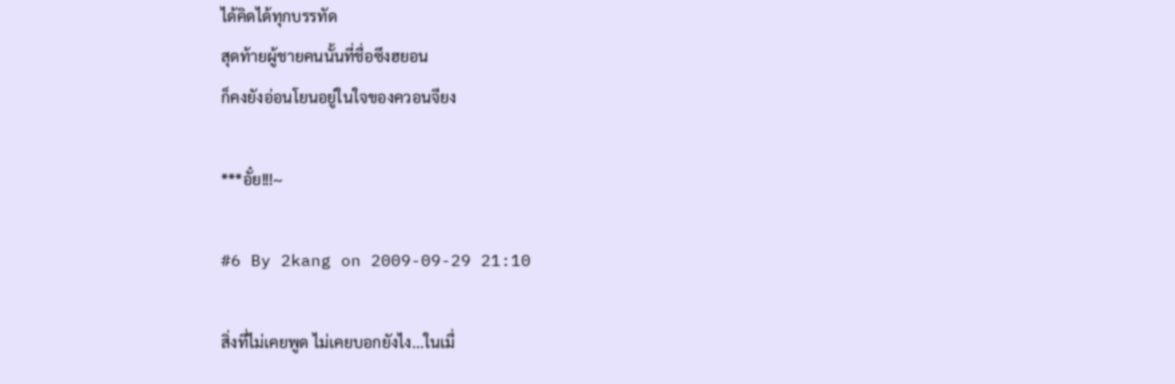ได้คิดได้ทุกบรรทัด
สุดท้ายผู้ชายคนนั้นที่ชื่อซึงฮยอน
ก็คงยังอ่อนโยนอยู่ในใจของควอนจียง

***อั๋ย!!!~

#6 By 2kang on 2009-09-29 21:10

สิ่งที่ไม่เคยพูด ไม่เคยบอกยังไง...ในเมื่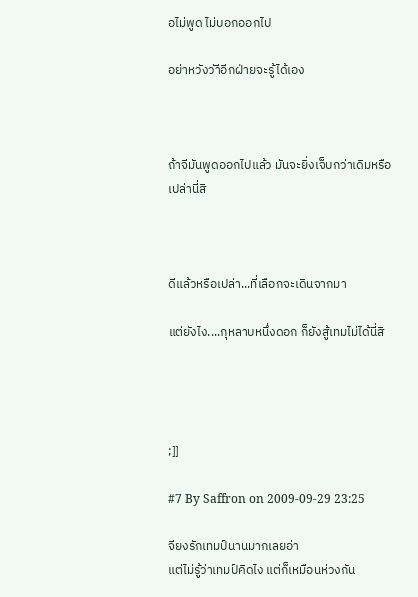อไม่พูด ไม่บอกออกไป

อย่าหวังว่าีอีกฝ่ายจะรู้ได้เอง



ถ้าจีมันพูดออกไปแล้ว มันจะยิ่งเจ็บกว่าเดิมหรือเปล่านี่สิ



ดีแล้วหรือเปล่า...ที่เลือกจะเดินจากมา

แต่ยังไง....กุหลาบหนึ่งดอก ก็ยังสู้เทมไม่ได้นี่สิ




;]]

#7 By Saffron on 2009-09-29 23:25

จียงรักเทมป์นานมากเลยอ่า
แต่ไม่รู้ว่าเทมป์คิดไง แต่ก็เหมือนห่วงกัน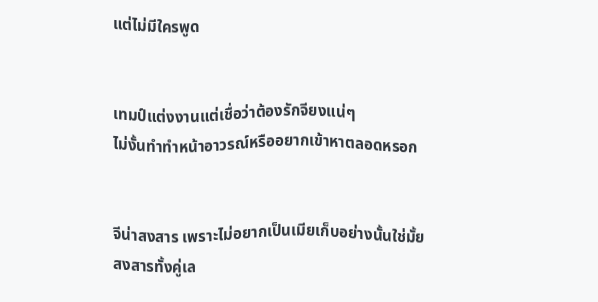แต่ไม่มีใครพูด


เทมป์แต่งงานแต่เชื่อว่าต้องรักจียงแน่ๆ
ไม่งั้นทำทำหน้าอาวรณ์หรืออยากเข้าหาตลอดหรอก


จีน่าสงสาร เพราะไม่อยากเป็นเมียเก็บอย่างนั้นใช่มั้ย
สงสารทั้งคู่เล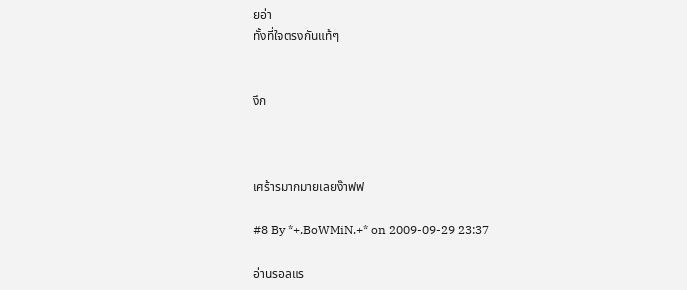ยอ่า
ทั้งที่ใจตรงกันแท้ๆ


งึก



เศร้ารมากมายเลยง๊าฟฟ

#8 By *+.BoWMiN.+* on 2009-09-29 23:37

อ่านรอลแร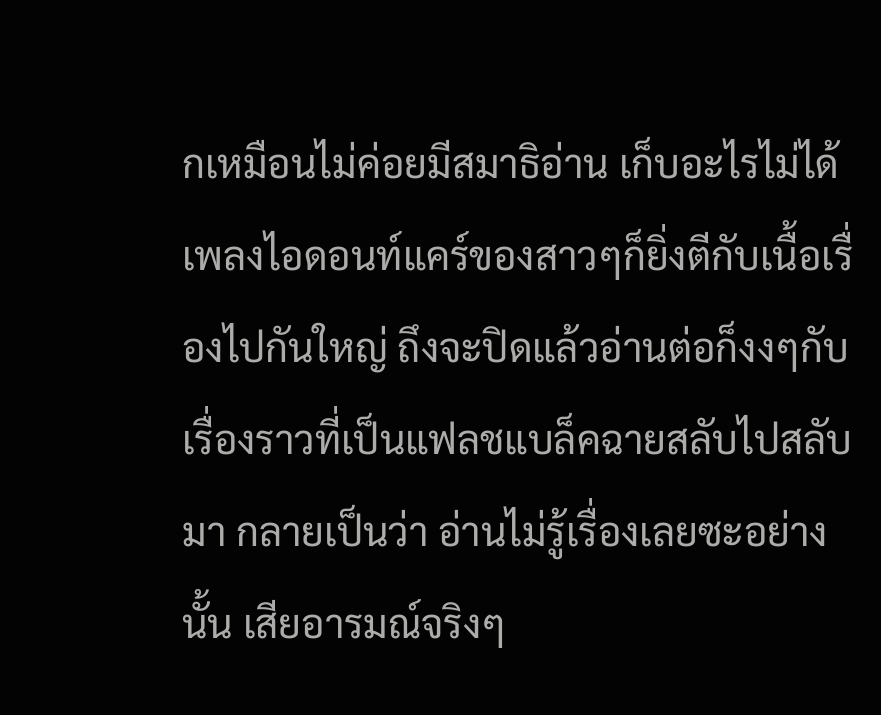กเหมือนไม่ค่อยมีสมาธิอ่าน เก็บอะไรไม่ได้ เพลงไอดอนท์แคร์ของสาวๆก็ยิ่งตีกับเนื้อเรื่องไปกันใหญ่ ถึงจะปิดแล้วอ่านต่อก็งงๆกับเรื่องราวที่เป็นแฟลชแบล็คฉายสลับไปสลับมา กลายเป็นว่า อ่านไม่รู้เรื่องเลยซะอย่างนั้น เสียอารมณ์จริงๆ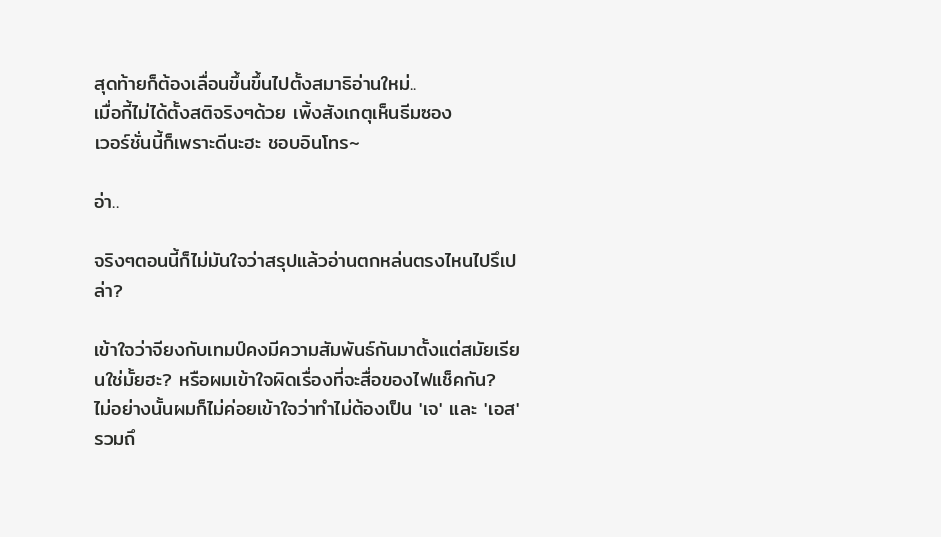สุดท้ายก็ต้องเลื่อนขึ้นขึ้นไปตั้งสมาธิอ่านใหม่..
เมื่อกี้ไม่ได้ตั้งสติจริงๆด้วย เพิ้งสังเกตุเห็นธีมซอง
เวอร์ชั่นนี้ก็เพราะดีนะฮะ ชอบอินโทร~

อ่า..

จริงๆตอนนี้ก็ไม่มันใจว่าสรุปแล้วอ่านตกหล่นตรงไหนไปรึเปล่า?

เข้าใจว่าจียงกับเทมป์คงมีความสัมพันธ์กันมาตั้งแต่สมัยเรียนใช่มั้ยฮะ? หรือผมเข้าใจผิดเรื่องที่จะสื่อของไฟแช็คกัน?
ไม่อย่างนั้นผมก็ไม่ค่อยเข้าใจว่าทำไม่ต้องเป็น 'เจ' และ 'เอส'
รวมถึ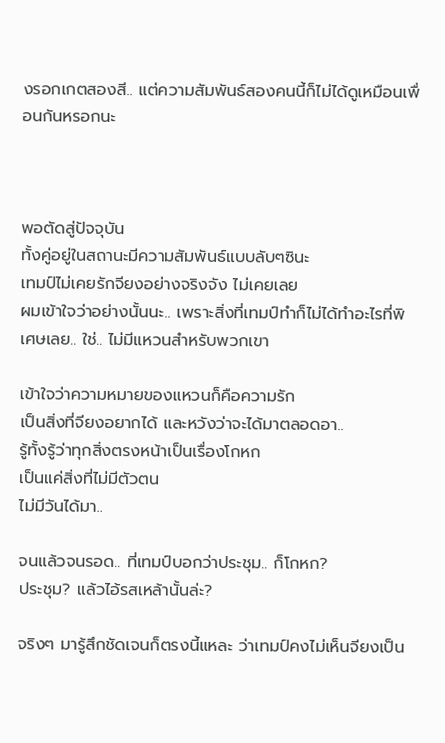งรอกเกตสองสี.. แต่ความสัมพันธ์สองคนนี้ก็ไม่ได้ดูเหมือนเพื่อนกันหรอกนะ



พอตัดสู่ปัจจุบัน
ทั้งคู่อยู่ในสถานะมีความสัมพันธ์แบบลับๆซินะ
เทมป์ไม่เคยรักจียงอย่างจริงจัง ไม่เคยเลย
ผมเข้าใจว่าอย่างนั้นนะ.. เพราะสิ่งที่เทมป์ทำก็ไม่ได้ทำอะไรที่พิเศษเลย.. ใช่.. ไม่มีแหวนสำหรับพวกเขา

เข้าใจว่าความหมายของแหวนก็คือความรัก
เป็นสิ่งที่จียงอยากได้ และหวังว่าจะได้มาตลอดอา..
รู้ทั้งรู้ว่าทุกสิ่งตรงหน้าเป็นเรื่องโกหก
เป็นแค่สิ่งที่ไม่มีตัวตน
ไม่มีวันได้มา..

จนแล้วจนรอด.. ที่เทมป์บอกว่าประชุม.. ก็โกหก?
ประชุม? แล้วไอ้รสเหล้านั้นล่ะ?

จริงๆ มารู้สึกชัดเจนก็ตรงนี้แหละ ว่าเทมป์คงไม่เห็นจียงเป็น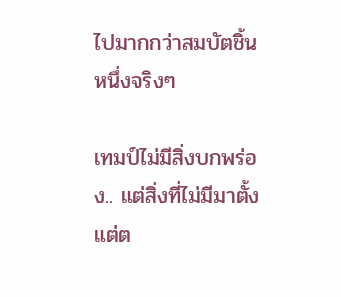ไปมากกว่าสมบัตชิ้นหนึ่งจริงๆ

เทมป์ไม่มีสิ่งบกพร่อง.. แต่สิ่งที่ไม่มีมาตั้งแต่ต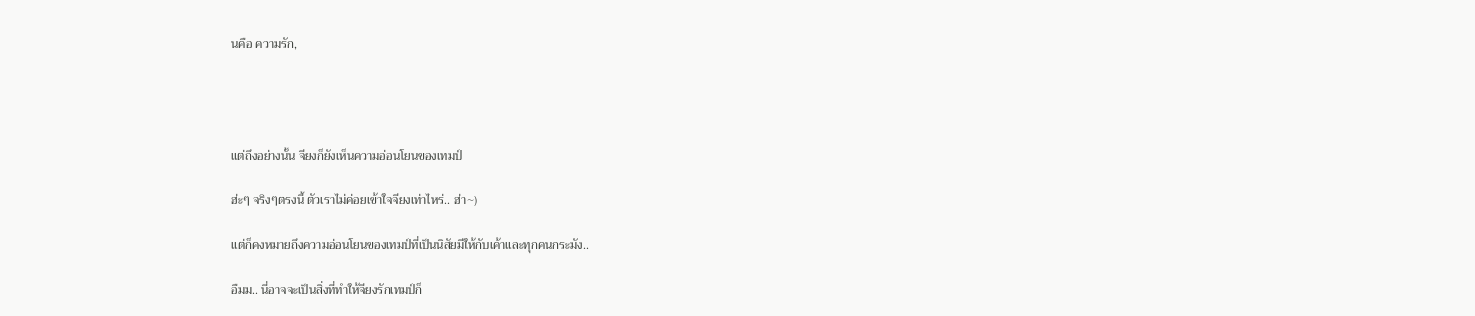นคือ ความรัก,




แต่ถึงอย่างนั้น จียงก็ยังเห็นความอ่อนโยนของเทมป์

ฮ่ะๆ จริงๆตรงนี้ ตัวเราไม่ค่อยเข้าใจจียงเท่าไหร่.. ฮ่า~)

แต่ก็คงหมายถึงความอ่อนโยนของเทมป์ที่เป็นนิสัยมีให้กับเค้าและทุกคนกระมัง..

อืมม.. นี่อาจจะเป็นสิ่งที่ทำให้จียงรักเทมป์ก็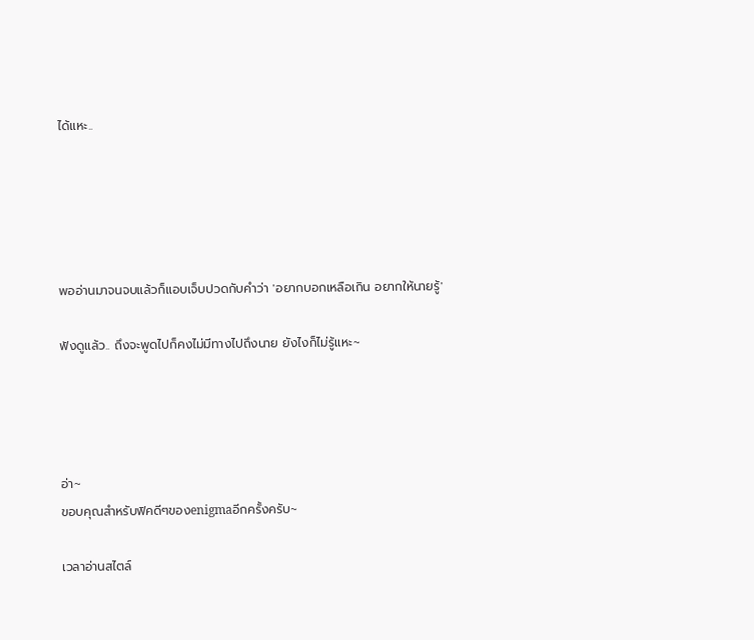ได้แหะ..





พออ่านมาจนจบแล้วก็แอบเจ็บปวดกับคำว่า 'อยากบอกเหลือเกิน อยากให้นายรู้'

ฟังดูแล้ว.. ถึงจะพูดไปก็คงไม่มีทางไปถึงนาย ยังไงก็ไม่รู้แหะ~




อ่า~
ขอบคุณสำหรับฟิคดีๆของenigmaอีกครั้งครับ~

เวลาอ่านสไตล์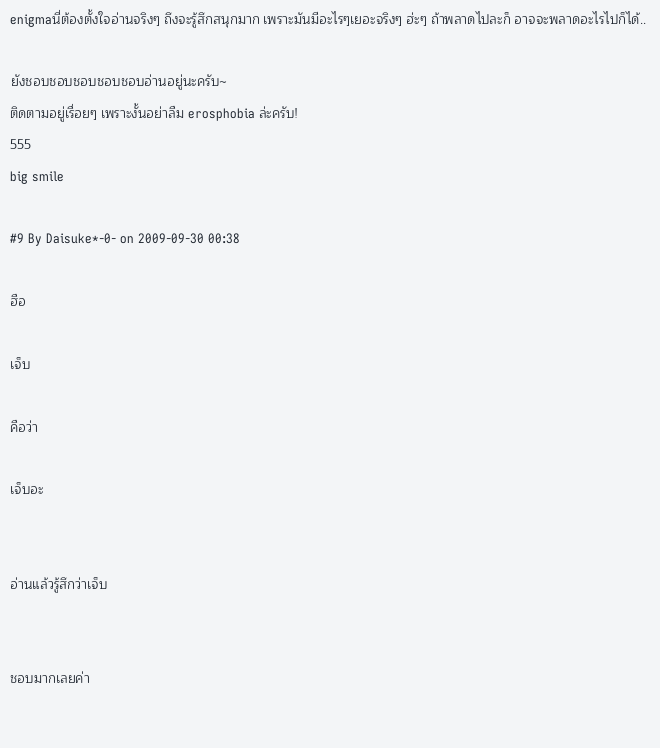enigmaนี่ต้องตั้งใจอ่านจริงๆ ถึงจะรู้สึกสนุกมาก เพราะมันมีอะไรๆเยอะจริงๆ ฮ่ะๆ ถ้าพลาดไปละก็ อาจจะพลาดอะไรไปก็ได้..

ยังชอบชอบชอบชอบชอบอ่านอยู่นะครับ~
ติดตามอยู่เรื่อยๆ เพราะงั้นอย่าลืม erosphobia ล่ะครับ!
555
big smile

#9 By Daisuke*-0- on 2009-09-30 00:38

ฮือ

เจ็บ

คือว่า

เจ็บอะ


อ่านแล้วรู้สึกว่าเจ็บ


ชอบมากเลยค่า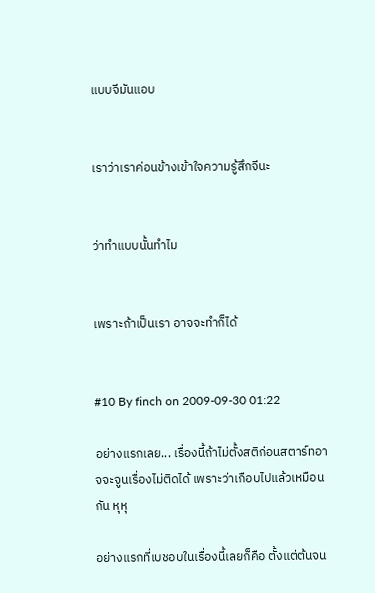แบบจีมันแอบ


เราว่าเราค่อนข้างเข้าใจความรู้สึกจีนะ


ว่าทำแบบนั้นทำไม


เพราะถ้าเป็นเรา อาจจะทำก็ได้


#10 By finch on 2009-09-30 01:22

อย่างแรกเลย... เรื่องนี้ถ้าไม่ตั้งสติก่อนสตาร์ทอาจจะจูนเรื่องไม่ติดได้ เพราะว่าเกือบไปแล้วเหมือนกัน หุหุ

อย่างแรกที่เบชอบในเรื่องนี้เลยก็คือ ตั้งแต่ต้นจน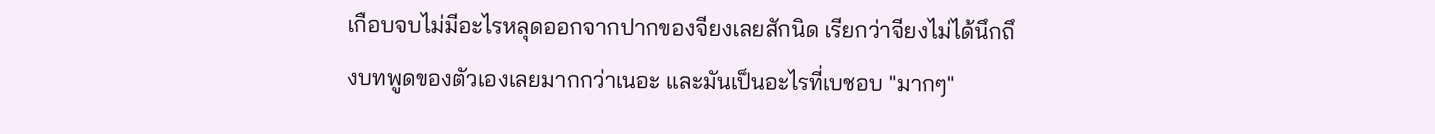เกือบจบไม่มีอะไรหลุดออกจากปากของจียงเลยสักนิด เรียกว่าจียงไม่ได้นึกถึงบทพูดของตัวเองเลยมากกว่าเนอะ และมันเป็นอะไรที่เบชอบ "มากๆ"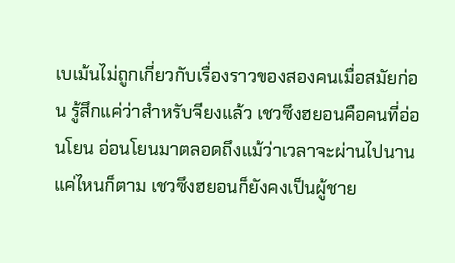เบเม้นไม่ถูกเกี่ยวกับเรื่องราวของสองคนเมื่อสมัยก่อน รู้สึกแค่ว่าสำหรับจียงแล้ว เชวซึงฮยอนคือคนที่อ่อนโยน อ่อนโยนมาตลอดถึงแม้ว่าเวลาจะผ่านไปนานแค่ไหนก็ตาม เชวซึงฮยอนก็ยังคงเป็นผู้ชาย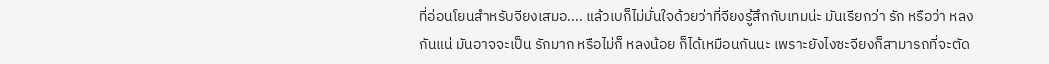ที่อ่อนโยนสำหรับจียงเสมอ.... แล้วเบก็ไม่มั่นใจด้วยว่าที่จียงรู้สึกกับเทมน่ะ มันเรียกว่า รัก หรือว่า หลง กันแน่ มันอาจจะเป็น รักมาก หรือไม่ก็ หลงน้อย ก็ได้เหมือนกันนะ เพราะยังไงซะจียงก็สามารถที่จะตัด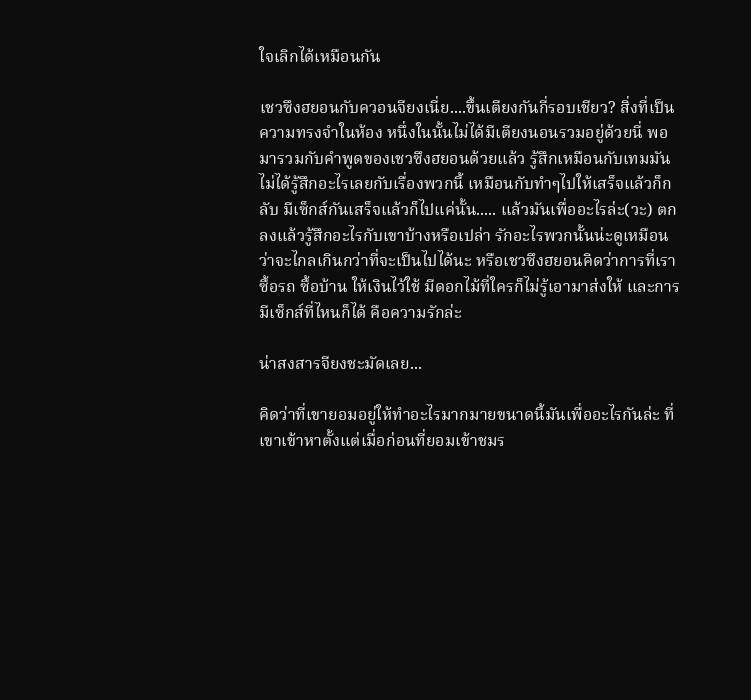ใจเลิกได้เหมือนกัน

เชวซึงฮยอนกับควอนจียงเนี่ย....ขึ้นเตียงกันกี่รอบเชียว? สิ่งที่เป็นความทรงจำในห้อง หนึ่งในนั้นไม่ได้มีเตียงนอนรวมอยู่ด้วยนี่ พอมารวมกับคำพูดของเชวซึงฮยอนด้วยแล้ว รู้สึกเหมือนกับเทมมันไม่ได้รู้สึกอะไรเลยกับเรื่องพวกนี้ เหมือนกับทำๆไปให้เสร็จแล้วก็กลับ มีเซ็กส์กันเสร็จแล้วก็ไปแค่นั้น..... แล้วมันเพื่ออะไรล่ะ(วะ) ตกลงแล้วรู้สึกอะไรกับเขาบ้างหรือเปล่า รักอะไรพวกนั้นน่ะดูเหมือนว่าจะไกลเกินกว่าที่จะเป็นไปได้นะ หรือเชวซึงฮยอนคิดว่าการที่เราซื้อรถ ซื้อบ้าน ให้เงินไว้ใช้ มีดอกไม้ที่ใครก็ไม่รู้เอามาส่งให้ และการมีเซ็กส์ที่ไหนก็ได้ คือความรักล่ะ

น่าสงสารจียงชะมัดเลย...

คิดว่าที่เขายอมอยู่ให้ทำอะไรมากมายขนาดนี้มันเพื่ออะไรกันล่ะ ที่เขาเข้าหาตั้งแต่เมื่อก่อนที่ยอมเข้าชมร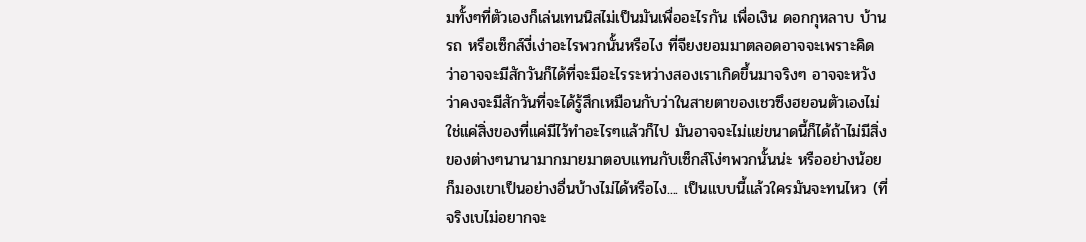มทั้งๆที่ตัวเองก็เล่นเทนนิสไม่เป็นมันเพื่ออะไรกัน เพื่อเงิน ดอกกุหลาบ บ้าน รถ หรือเซ็กส์งี่เง่าอะไรพวกนั้นหรือไง ที่จียงยอมมาตลอดอาจจะเพราะคิดว่าอาจจะมีสักวันก็ได้ที่จะมีอะไรระหว่างสองเราเกิดขึ้นมาจริงๆ อาจจะหวังว่าคงจะมีสักวันที่จะได้รู้สึกเหมือนกับว่าในสายตาของเชวซึงฮยอนตัวเองไม่ใช่แค่สิ่งของที่แค่มีไว้ทำอะไรๆแล้วก็ไป มันอาจจะไม่แย่ขนาดนี้ก็ได้ถ้าไม่มีสิ่งของต่างๆนานามากมายมาตอบแทนกับเซ็กส์โง่ๆพวกนั้นน่ะ หรืออย่างน้อยก็มองเขาเป็นอย่างอื่นบ้างไม่ได้หรือไง.... เป็นแบบนี้แล้วใครมันจะทนไหว (ที่จริงเบไม่อยากจะ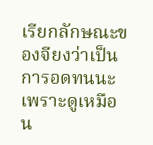เรียกลักษณะของจียงว่าเป็นการอดทนนะ เพราะดูเหมือน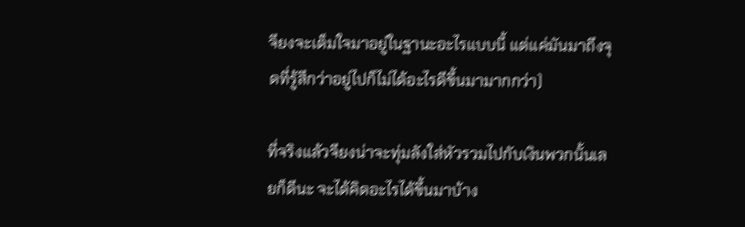จียงจะเต็มใจมาอยู่ในฐานะอะไรแบบนี้ แต่แค่มันมาถึงจุดที่รู้สึกว่าอยู่ไปก็ไม่ได้อะไรดีขึ้นมามากกว่า)

ที่จริงแล้วจียงน่าจะทุ่มลังใส่หัวรวมไปกับเงินพวกนั้นเลยก็ดีนะ จะได้คิดอะไรได้ขึ้นมาบ้าง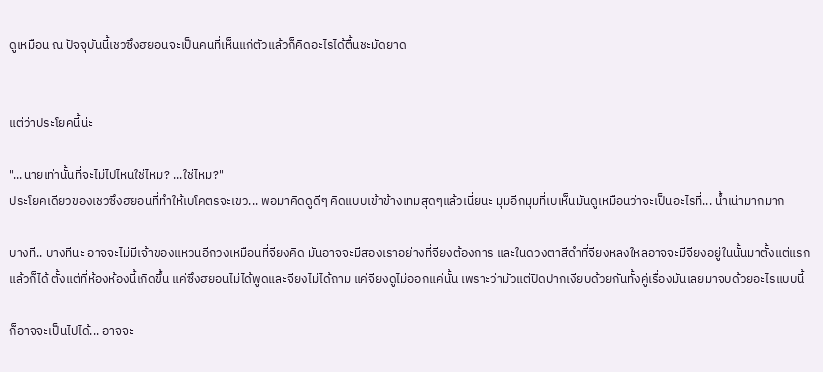ดูเหมือน ณ ปัจจุบันนี้เชวซึงฮยอนจะเป็นคนที่เห็นแก่ตัวแล้วก็คิดอะไรได้ตื้นชะมัดยาด


แต่ว่าประโยคนี้น่ะ

"...นายเท่านั้นที่จะไม่ไปไหนใช่ไหม? ...ใช่ไหม?"
ประโยคเดียวของเชวซึงฮยอนที่ทำให้เบโคตรจะเขว... พอมาคิดดูดีๆ คิดแบบเข้าข้างเทมสุดๆแล้วเนี่ยนะ มุมอีกมุมที่เบเห็นมันดูเหมือนว่าจะเป็นอะไรที่... น้ำเน่ามากมาก

บางที.. บางทีนะ อาจจะไม่มีเจ้าของแหวนอีกวงเหมือนที่จียงคิด มันอาจจะมีสองเราอย่างที่จียงต้องการ และในดวงตาสีดำที่จียงหลงใหลอาจจะมีจียงอยู่ในนั้นมาตั้งแต่แรกแล้วก็ได้ ตั้งแต่ที่ห้องห้องนี้เกิดขึ้น แค่ซึงฮยอนไม่ได้พูดและจียงไม่ได้ถาม แค่จียงดูไม่ออกแค่นั้น เพราะว่ามัวแต่ปิดปากเงียบด้วยกันทั้งคู่เรื่องมันเลยมาจบด้วยอะไรแบบนี้

ก็อาจจะเป็นไปได้... อาจจะ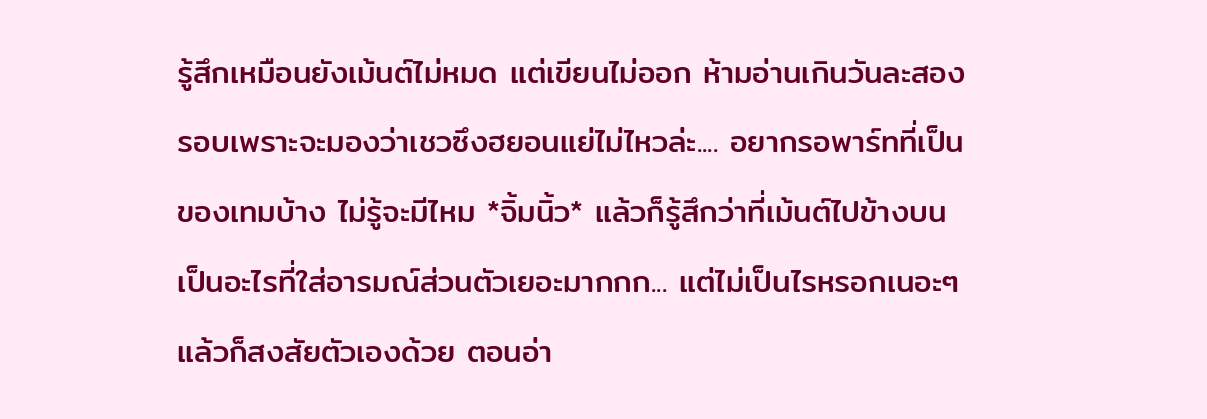รู้สึกเหมือนยังเม้นต์ไม่หมด แต่เขียนไม่ออก ห้ามอ่านเกินวันละสองรอบเพราะจะมองว่าเชวซึงฮยอนแย่ไม่ไหวล่ะ.... อยากรอพาร์ทที่เป็นของเทมบ้าง ไม่รู้จะมีไหม *จิ้มนิ้ว* แล้วก็รู้สึกว่าที่เม้นต์ไปข้างบนเป็นอะไรที่ใส่อารมณ์ส่วนตัวเยอะมากกก... แต่ไม่เป็นไรหรอกเนอะๆ แล้วก็สงสัยตัวเองด้วย ตอนอ่า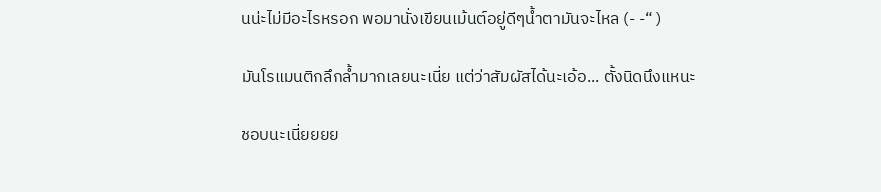นน่ะไม่มีอะไรหรอก พอมานั่งเขียนเม้นต์อยู่ดีๆน้ำตามันจะไหล (- -“ )

มันโรแมนติกลึกล้ำมากเลยนะเนี่ย แต่ว่าสัมผัสได้นะเอ้อ... ตั้งนิดนึงแหนะ

ชอบนะเนี่ยยยย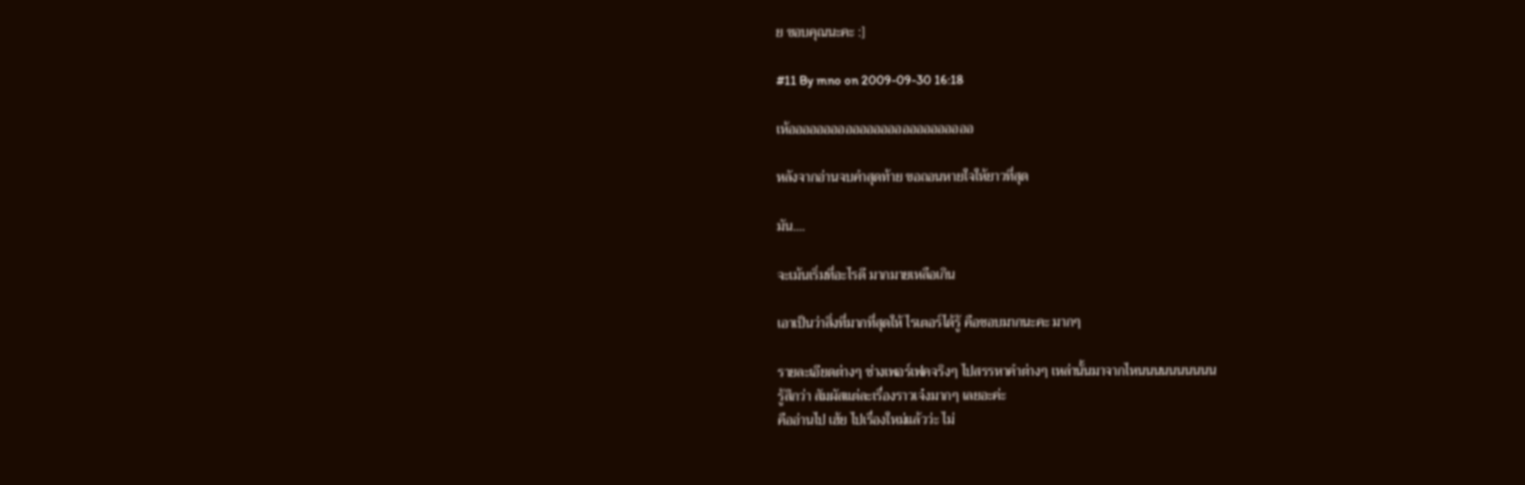ย ขอบคุณนะคะ :]

#11 By mno on 2009-09-30 16:18

เห้ออออออออออออออออออออออออออ

หลังจากอ่านจบคำสุดท้าย ขอถอนหายใจให้ยาวที่สุด

มัน....

จะเม้นเริ่มที่อะไรดี มากมายเหลือเกิน

เอาเป็นว่าสิ่งที่มากที่สุดให้ ไรเตอร์ได้รู้ คือชอบมากนะคะ มากๆ

รายละเอียดต่างๆ ช่างเพอร์เฟคจริงๆ ไปสรรหาคำต่างๆ เหล่านั้นมาจากไหนนนนนนนนนน
รู้สึกว่า สัมผัสแต่ละเรื่องราวเจ๋งมากๆ เลยอะค่ะ
คืออ่านไป เฮ้ย ไปเรื่องใหม่แล้วว่ะ ไม่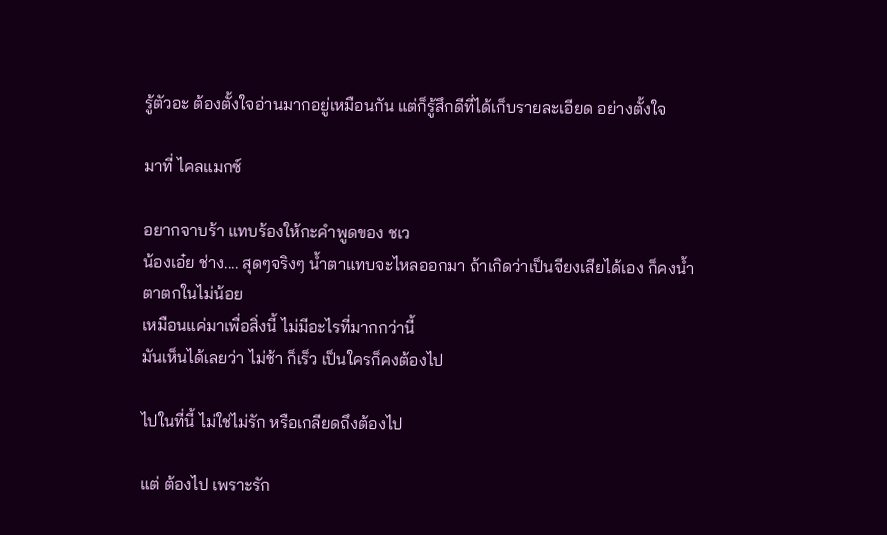รู้ตัวอะ ต้องตั้งใจอ่านมากอยู่เหมือนกัน แต่ก็รู้สึกดีที่ได้เก็บรายละเอียด อย่างตั้งใจ

มาที่ ไคลแมกซ์

อยากจาบร้า แทบร้องให้กะคำพูดของ ชเว
น้องเอ๋ย ช่าง.... สุดๆจริงๆ น้ำตาแทบจะไหลออกมา ถ้าเกิดว่าเป็นจียงเสียได้เอง ก็คงน้ำตาตกในไม่น้อย
เหมือนแค่มาเพื่อสิ่งนี้ ไม่มีอะไรที่มากกว่านี้
มันเห็นได้เลยว่า ไม่ช้า ก็เร็ว เป็นใครก็คงต้องไป

ไปในที่นี้ ไม่ใช่ไม่รัก หรือเกลียดถึงต้องไป

แต่ ต้องไป เพราะรัก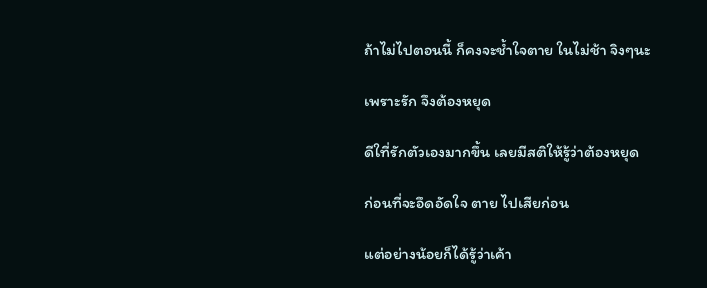ถ้าไม่ไปตอนนี้ ก็คงจะช้ำใจตาย ในไม่ช้า จิงๆนะ

เพราะรัก จึงต้องหยุด

ดีใที่รักตัวเองมากขึ้น เลยมีสติให้รู้ว่าต้องหยุด

ก่อนที่จะอึดอัดใจ ตาย ไปเสียก่อน

แต่อย่างน้อยก็ได้รู้ว่าเค้า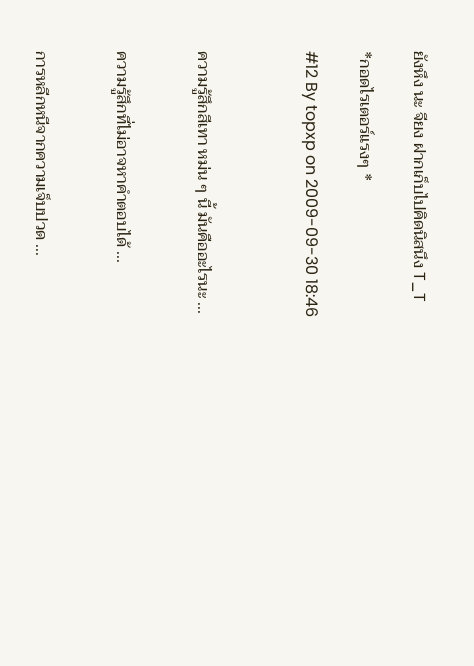ยังหึง นะ จียง ฝากเก็บไปคิดนิสนึง T_T

*กอดไรเตอร์แรงๆ *

#12 By topxp on 2009-09-30 18:46



ความรู้สึกสีเทา หม่น ๆ นี้ มันคืออะไรนะ ...


ความรู้สึกที่ไม่อาจหาคำตอบได้ ...


การหลีกหนีจากความเจ็บปวด ...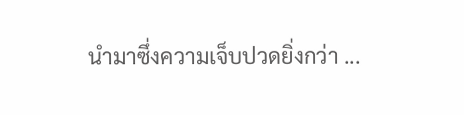นำมาซึ่งความเจ็บปวดยิ่งกว่า ...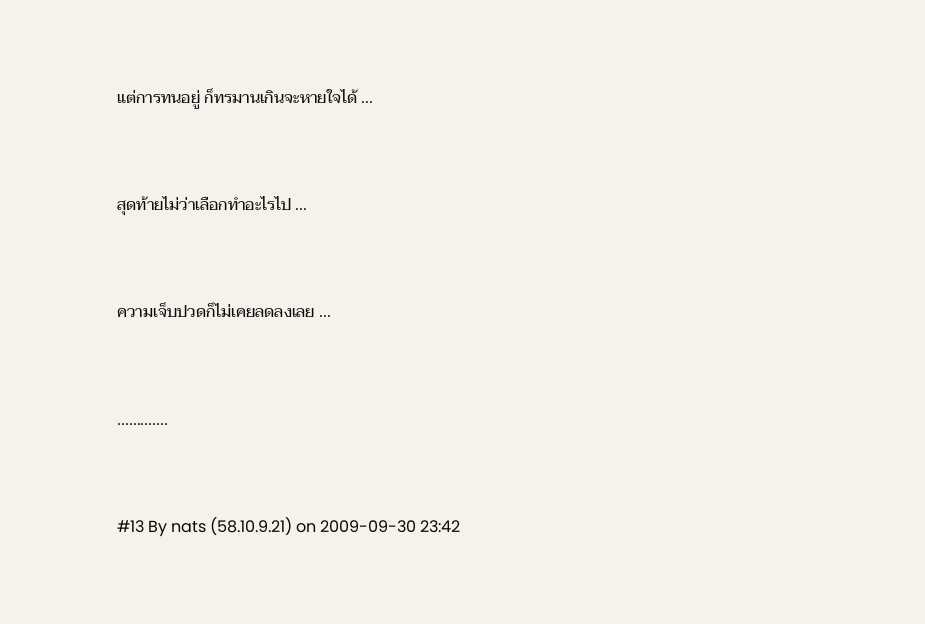แต่การทนอยู่ ก็ทรมานเกินจะหายใจได้ ...


สุดท้ายไม่ว่าเลือกทำอะไรไป ...


ความเจ็บปวดก็ไม่เคยลดลงเลย ...


.............


#13 By nats (58.10.9.21) on 2009-09-30 23:42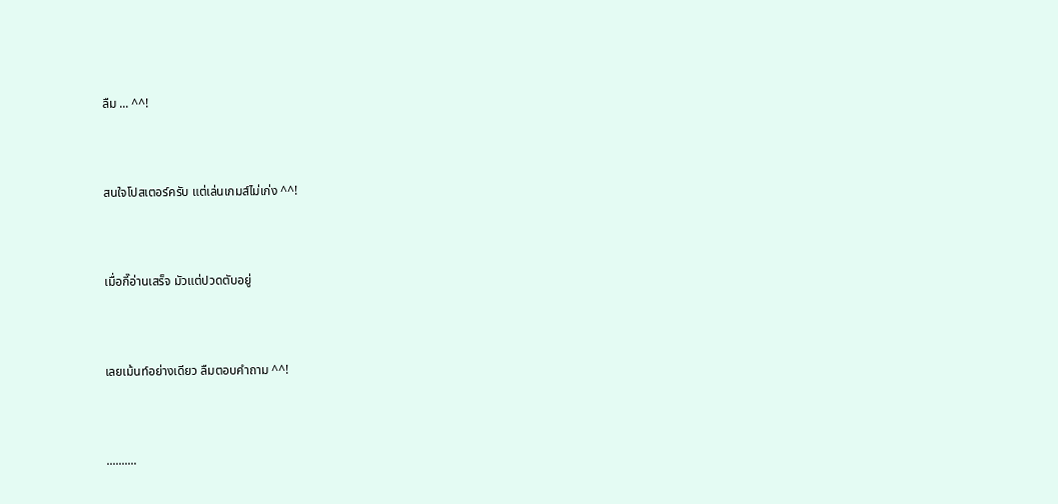ลืม ... ^^!


สนใจโปสเตอร์ครับ แต่เล่นเกมส์ไม่เก่ง ^^!


เมื่อกี๊อ่านเสร็จ มัวแต่ปวดตับอยู่


เลยเม้นท์อย่างเดียว ลืมตอบคำถาม ^^!


..........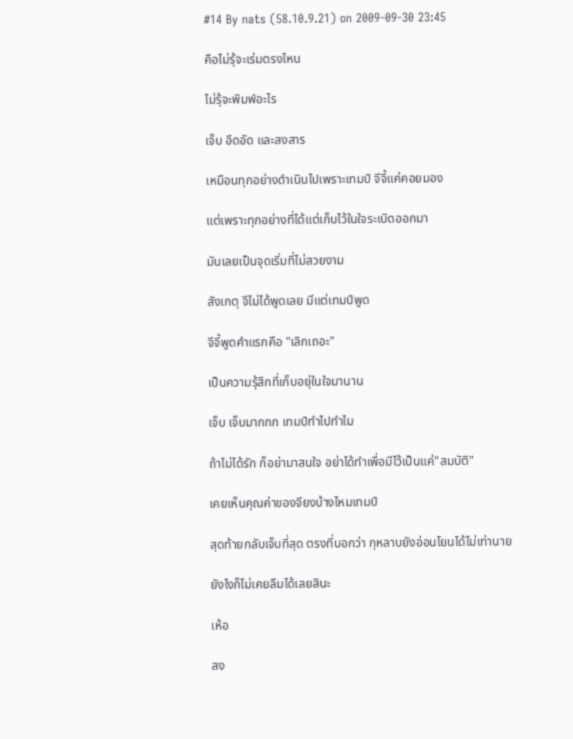#14 By nats (58.10.9.21) on 2009-09-30 23:45

คือไม่รุ้จะเร่มตรงไหน

ไม่รุ้จะพิมพ์อะไร

เจ็บ อึดอัด และสงสาร

เหมือนทุกอย่างดำเนินไปเพราะเทมป์ จีจี้แค่คอยมอง

แต่เพราะทุกอย่างที่ได้แต่เก็บไว้ในใจระเบิดออกมา

มันเลยเป็นจุดเริ่มที่ไม่สวยงาม

สังเกตุ จีไม่ได้พูดเลย มีแต่เทมป์พูด

จีจี้พูดคำแรกคือ "เลิกเถอะ"

เป็นความรุ้สึกที่เก็บอยุ่ในใจมานาน

เจ็บ เจ็บมากกก เทมป์ทำไปทำไม

ถ้าไม่ได้รัก ก็อย่ามาสนใจ อย่าได้ทำเพื่อมีไว้เป็นแค่"สมบัติ"

เคยเห็นคุณค่าของจียงบ้างไหมเทมป์

สุดท้ายกลับเจ็บที่สุด ตรงที่บอกว่า กุหลาบยังอ่อนโยนได้ไม่เท่านาย

ยังไงก็ไม่เคยลืมได้เลยสินะ

เห้อ

สง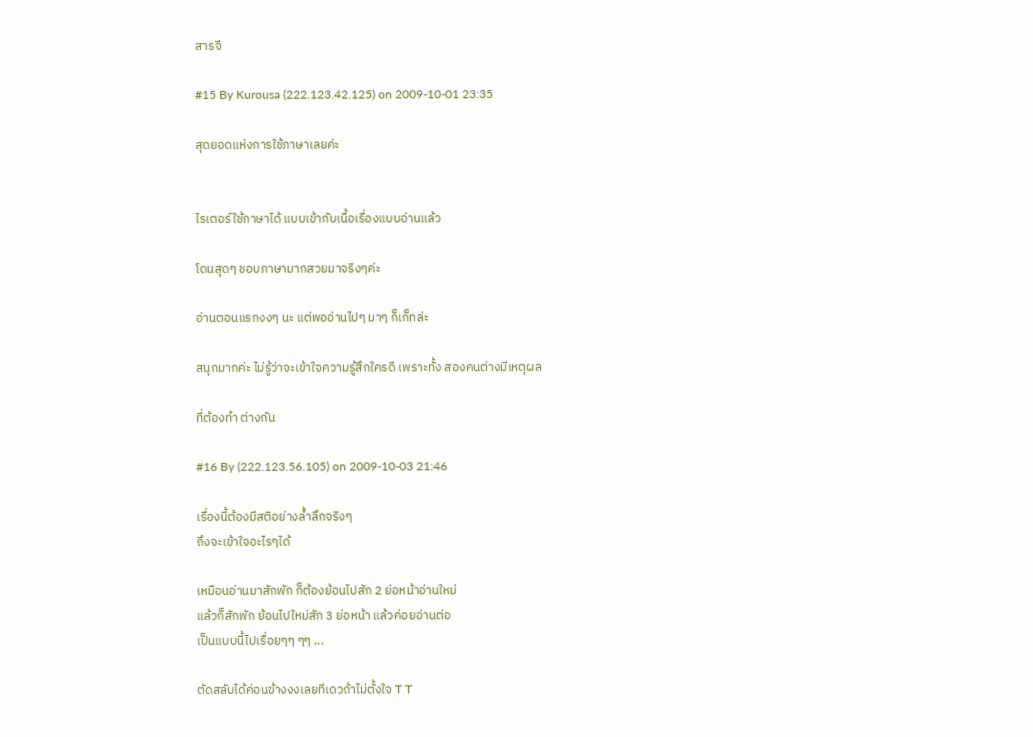สารจี

#15 By Kurousa (222.123.42.125) on 2009-10-01 23:35

สุดยอดแห่งการใช้ภาษาเลยค่ะ


ไรเตอร์ใช้ภาษาได้ แบบเข้ากับเนื้อเรื่องแบบอ่านแล้ว

โดนสุดๆ ชอบภาษามากสวยมาจริงๆค่ะ

อ่านตอนแรกงงๆ นะ แต่พออ่านไปๆ มาๆ ก็เก็ทล่ะ

สนุกมากค่ะ ไม่รู้ว่าจะเข้าใจความรู้สึกใครดี เพราะทั้ง สองคนต่างมีเหตุผล

ที่ต้องทำ ต่างกัน

#16 By (222.123.56.105) on 2009-10-03 21:46

เรื่องนี้ต้องมีสติอย่างล้ำลึกจริงๆ
ถึงจะเข้าใจอะไรๆได้

เหมือนอ่านมาสักพัก ก็ต้องย้อนไปสัก 2 ย่อหน้าอ่านใหม่
แล้วก็สักพัก ย้อนไปใหม่สัก 3 ย่อหน้า แล้วค่อยอ่านต่อ
เป็นแบบนี้ไปเรื่อยๆๆ ๆๆ ...

ตัดสลับได้ค่อนข้างงงเลยทีเดวถ้าไม่ตั้งใจ T T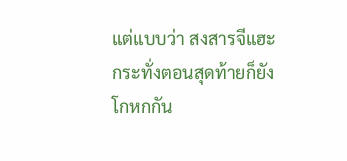แต่แบบว่า สงสารจีแฮะ
กระทั่งตอนสุดท้ายก็ยังโกหกกัน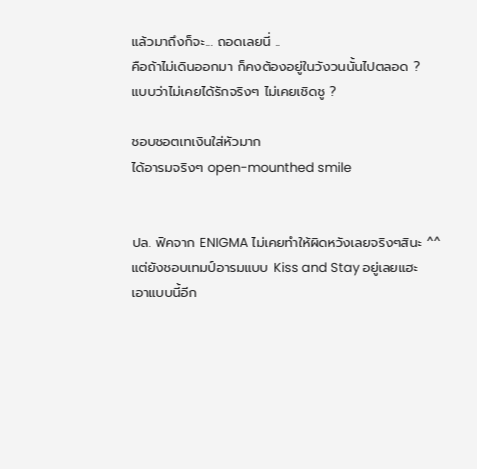แล้วมาถึงก็จะ... ถอดเลยนี่ ..
คือถ้าไม่เดินออกมา ก็คงต้องอยู่ในวังวนนั้นไปตลอด ?
แบบว่าไม่เคยได้รักจริงๆ ไม่เคยเชิดชู ?

ชอบชอตเทเงินใส่หัวมาก
ได้อารมจริงๆ open-mounthed smile


ปล. ฟิคจาก ENIGMA ไม่เคยทำให้ผิดหวังเลยจริงๆสินะ ^^
แต่ยังชอบเทมป์อารมแบบ Kiss and Stay อยู่เลยแฮะ
เอาแบบนี้อีก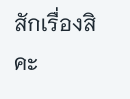สักเรื่องสิคะ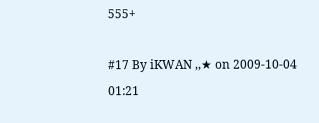555+

#17 By iKWAN ,,★ on 2009-10-04 01:21